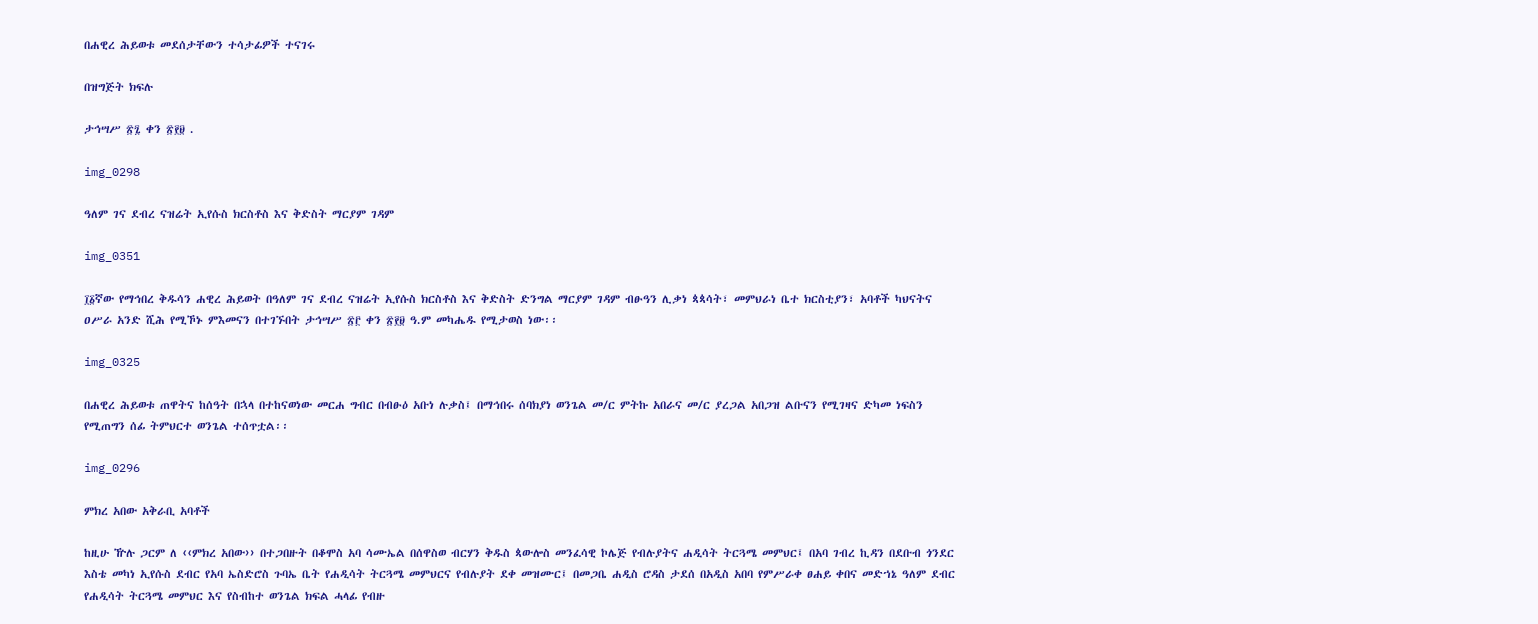በሐዊረ ሕይወቱ መደሰታቸውን ተሳታፊዎች ተናገሩ

በዝግጅት ክፍሉ

ታኅሣሥ ፳፯ ቀን ፳፻፱ .

img_0298

ዓለም ገና ደብረ ናዝሬት ኢየሱስ ክርስቶስ እና ቅድስት ማርያም ገዳም

img_0351

፲፩ኛው የማኅበረ ቅዱሳን ሐዊረ ሕይወት በዓለም ገና ደብረ ናዝሬት ኢየሱስ ክርስቶስ እና ቅድስት ድንግል ማርያም ገዳም ብፁዓን ሊቃነ ጳጳሳት፣ መምህራነ ቤተ ክርስቲያን፣ አባቶች ካህናትና ዐሥራ አንድ ሺሕ የሚኾኑ ምእመናን በተገኙበት ታኅሣሥ ፳፫ ቀን ፳፻፱ ዓ.ም መካሔዱ የሚታወስ ነው፡፡

img_0325

በሐዊረ ሕይወቱ ጠዋትና ከሰዓት በኋላ በተከናወነው መርሐ ግብር በብፁዕ አቡነ ሉቃስ፤ በማኅበሩ ሰባክያነ ወንጌል መ/ር ምትኩ አበራና መ/ር ያረጋል አበጋዝ ልቡናን የሚገዛና ድካመ ነፍስን የሚጠግን ሰፊ ትምህርተ ወንጌል ተሰጥቷል፡፡

img_0296

ምክረ አበው አቅራቢ አባቶች

ከዚሁ ዅሉ ጋርም ለ ‹‹ምክረ አበው›› በተጋበዙት በቆሞስ አባ ሳሙኤል በሰዋስወ ብርሃን ቅዱስ ጳውሎስ መንፈሳዊ ኮሌጅ የብሉያትና ሐዲሳት ትርጓሜ መምህር፤ በአባ ገብረ ኪዳን በደቡብ ጎንደር እስቴ መካነ ኢየሱስ ደብር የአባ ኤስድሮስ ጉባኤ ቤት የሐዲሳት ትርጓሜ መምህርና የብሉያት ደቀ መዝሙር፤ በመጋቤ ሐዲስ ሮዳስ ታደሰ በአዲስ አበባ የምሥራቀ ፀሐይ ቀበና መድኀኔ ዓለም ደብር የሐዲሳት ትርጓሜ መምህር እና የስብከተ ወንጌል ክፍል ሓላፊ የብዙ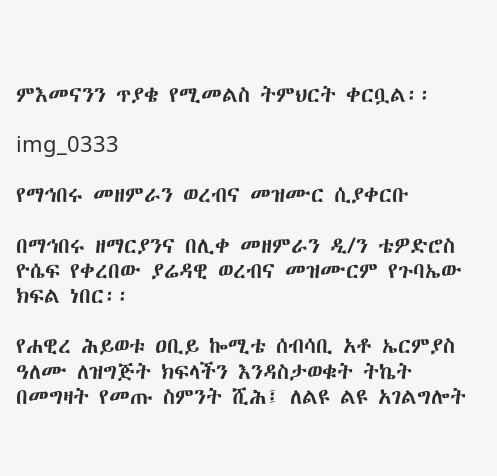ምእመናንን ጥያቄ የሚመልስ ትምህርት ቀርቧል፡፡

img_0333

የማኅበሩ መዘምራን ወረብና መዝሙር ሲያቀርቡ

በማኅበሩ ዘማርያንና በሊቀ መዘምራን ዲ/ን ቴዎድሮስ ዮሴፍ የቀረበው ያሬዳዊ ወረብና መዝሙርም የጉባኤው ክፍል ነበር፡፡

የሐዊረ ሕይወቱ ዐቢይ ኰሚቴ ሰብሳቢ አቶ ኤርምያስ ዓለሙ ለዝግጅት ክፍላችን እንዳስታወቁት ትኬት በመግዛት የመጡ ስምንት ሺሕ፤ ለልዩ ልዩ አገልግሎት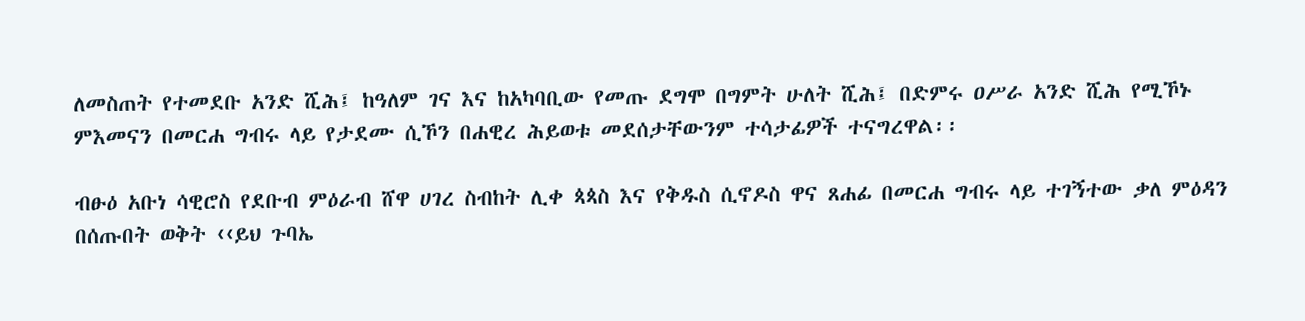ለመስጠት የተመደቡ አንድ ሺሕ፤ ከዓለም ገና እና ከአካባቢው የመጡ ደግሞ በግምት ሁለት ሺሕ፤ በድምሩ ዐሥራ አንድ ሺሕ የሚኾኑ ምእመናን በመርሐ ግብሩ ላይ የታደሙ ሲኾን በሐዊረ ሕይወቱ መደሰታቸውንም ተሳታፊዎች ተናግረዋል፡፡

ብፁዕ አቡነ ሳዊሮስ የደቡብ ምዕራብ ሸዋ ሀገረ ስብከት ሊቀ ጳጳስ እና የቅዱስ ሲኖዶስ ዋና ጸሐፊ በመርሐ ግብሩ ላይ ተገኝተው ቃለ ምዕዳን በሰጡበት ወቅት ‹‹ይህ ጉባኤ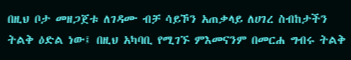በዚህ ቦታ መዘጋጀቱ ለገዳሙ ብቻ ሳይኾን አጠቃላይ ለሀገረ ስብከታችን ትልቅ ዕድል ነው፤ በዚህ አካባቢ የሚገኙ ምእመናንም በመርሐ ግብሩ ትልቅ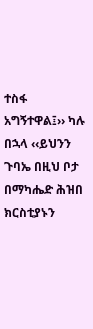ተስፋ አግኝተዋል፤›› ካሉ በኋላ ‹‹ይህንን ጉባኤ በዚህ ቦታ በማካሔድ ሕዝበ ክርስቲያኑን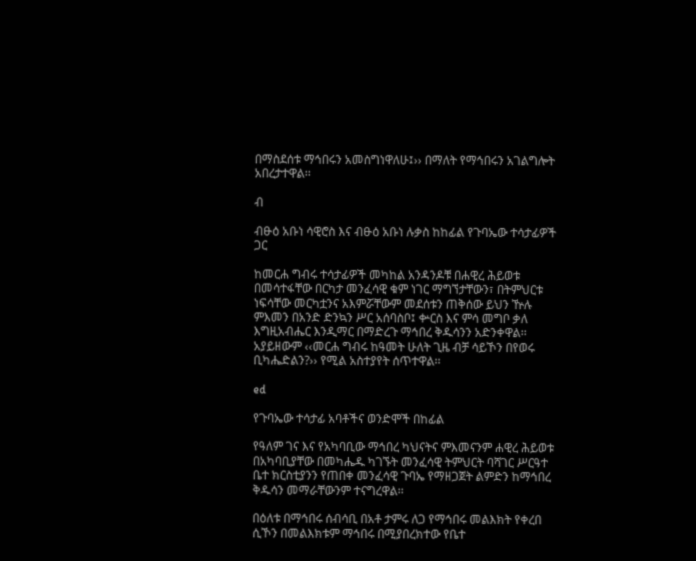በማስደሰቱ ማኅበሩን አመስግነዋለሁ፤›› በማለት የማኅበሩን አገልግሎት አበረታተዋል፡፡

ብ

ብፁዕ አቡነ ሳዊሮስ እና ብፁዕ አቡነ ሉቃስ ከከፊል የጉባኤው ተሳታፊዎች ጋር

ከመርሐ ግብሩ ተሳታፊዎች መካከል አንዳንዶቹ በሐዊረ ሕይወቱ በመሳተፋቸው በርካታ መንፈሳዊ ቁም ነገር ማግኘታቸውን፣ በትምህርቱ ነፍሳቸው መርካቷንና አእምሯቸውም መደሰቱን ጠቅሰው ይህን ዅሉ ምእመን በአንድ ድንኳን ሥር አሰባስቦ፤ ቍርስ እና ምሳ መግቦ ቃለ እግዚአብሔር እንዲማር በማድረጉ ማኅበረ ቅዱሳንን አድንቀዋል፡፡ አያይዘውም ‹‹መርሐ ግብሩ ከዓመት ሁለት ጊዜ ብቻ ሳይኾን በየወሩ ቢካሔድልን?›› የሚል አስተያየት ሰጥተዋል፡፡

ed

የጉባኤው ተሳታፊ አባቶችና ወንድሞች በከፊል

የዓለም ገና እና የአካባቢው ማኅበረ ካህናትና ምእመናንም ሐዊረ ሕይወቱ በአካባቢያቸው በመካሔዱ ካገኙት መንፈሳዊ ትምህርት ባሻገር ሥርዓተ ቤተ ክርስቲያንን የጠበቀ መንፈሳዊ ጉባኤ የማዘጋጀት ልምድን ከማኅበረ ቅዱሳን መማራቸውንም ተናግረዋል፡፡

በዕለቱ በማኅበሩ ሰብሳቢ በአቶ ታምሩ ለጋ የማኅበሩ መልእክት የቀረበ ሲኾን በመልእክቱም ማኅበሩ በሚያበረክተው የቤተ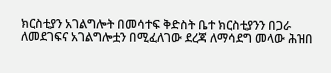ክርስቲያን አገልግሎት በመሳተፍ ቅድስት ቤተ ክርስቲያንን በጋራ ለመደገፍና አገልግሎቷን በሚፈለገው ደረጃ ለማሳደግ መላው ሕዝበ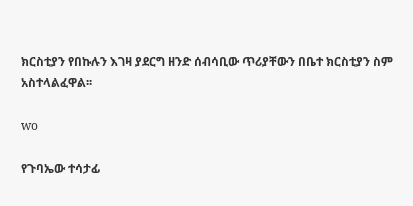ክርስቲያን የበኩሉን እገዛ ያደርግ ዘንድ ሰብሳቢው ጥሪያቸውን በቤተ ክርስቲያን ስም አስተላልፈዋል፡፡

wo

የጉባኤው ተሳታፊ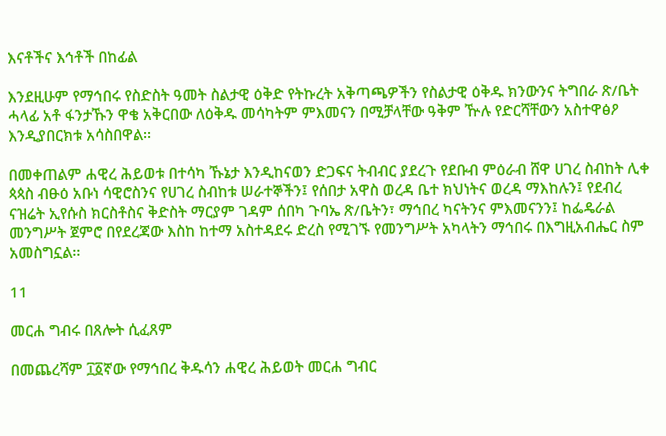እናቶችና እኅቶች በከፊል

እንደዚሁም የማኅበሩ የስድስት ዓመት ስልታዊ ዕቅድ የትኩረት አቅጣጫዎችን የስልታዊ ዕቅዱ ክንውንና ትግበራ ጽ/ቤት ሓላፊ አቶ ፋንታኹን ዋቄ አቅርበው ለዕቅዱ መሳካትም ምእመናን በሚቻላቸው ዓቅም ዅሉ የድርሻቸውን አስተዋፅዖ እንዲያበርክቱ አሳስበዋል፡፡

በመቀጠልም ሐዊረ ሕይወቱ በተሳካ ኹኔታ እንዲከናወን ድጋፍና ትብብር ያደረጉ የደቡብ ምዕራብ ሸዋ ሀገረ ስብከት ሊቀ ጳጳስ ብፁዕ አቡነ ሳዊሮስንና የሀገረ ስብከቱ ሠራተኞችን፤ የሰበታ አዋስ ወረዳ ቤተ ክህነትና ወረዳ ማእከሉን፤ የደብረ ናዝሬት ኢየሱስ ክርስቶስና ቅድስት ማርያም ገዳም ሰበካ ጉባኤ ጽ/ቤትን፣ ማኅበረ ካናትንና ምእመናንን፤ ከፌዴራል መንግሥት ጀምሮ በየደረጃው እስከ ከተማ አስተዳደሩ ድረስ የሚገኙ የመንግሥት አካላትን ማኅበሩ በእግዚአብሔር ስም አመስግኗል፡፡

11

መርሐ ግብሩ በጸሎት ሲፈጸም

በመጨረሻም ፲፩ኛው የማኅበረ ቅዱሳን ሐዊረ ሕይወት መርሐ ግብር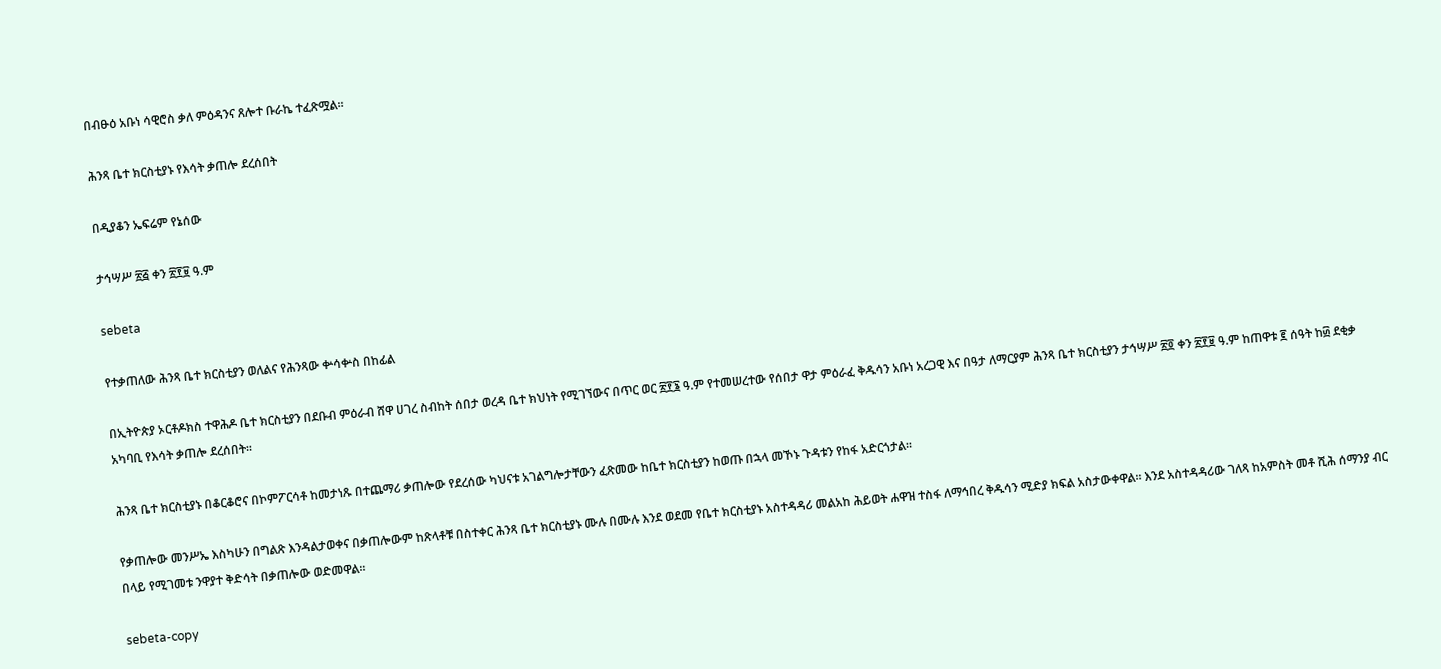በብፁዕ አቡነ ሳዊሮስ ቃለ ምዕዳንና ጸሎተ ቡራኬ ተፈጽሟል፡፡

ሕንጻ ቤተ ክርስቲያኑ የእሳት ቃጠሎ ደረሰበት

በዲያቆን ኤፍሬም የኔሰው

ታኅሣሥ ፳፭ ቀን ፳፻፱ ዓ.ም

sebeta

የተቃጠለው ሕንጻ ቤተ ክርስቲያን ወለልና የሕንጻው ቍሳቍስ በከፊል

በኢትዮጵያ ኦርቶዶክስ ተዋሕዶ ቤተ ክርስቲያን በደቡብ ምዕራብ ሸዋ ሀገረ ስብከት ሰበታ ወረዳ ቤተ ክህነት የሚገኘውና በጥር ወር ፳፻፮ ዓ.ም የተመሠረተው የሰበታ ዋታ ምዕራፈ ቅዱሳን አቡነ አረጋዊ እና በዓታ ለማርያም ሕንጻ ቤተ ክርስቲያን ታኅሣሥ ፳፬ ቀን ፳፻፱ ዓ.ም ከጠዋቱ ፪ ሰዓት ከ፴ ደቂቃ አካባቢ የእሳት ቃጠሎ ደረሰበት፡፡

ሕንጻ ቤተ ክርስቲያኑ በቆርቆሮና በኮምፖርሳቶ ከመታነጹ በተጨማሪ ቃጠሎው የደረሰው ካህናቱ አገልግሎታቸውን ፈጽመው ከቤተ ክርስቲያን ከወጡ በኋላ መኾኑ ጉዳቱን የከፋ አድርጎታል፡፡

የቃጠሎው መንሥኤ እስካሁን በግልጽ እንዳልታወቀና በቃጠሎውም ከጽላቶቹ በስተቀር ሕንጻ ቤተ ክርስቲያኑ ሙሉ በሙሉ እንደ ወደመ የቤተ ክርስቲያኑ አስተዳዳሪ መልአከ ሕይወት ሐዋዝ ተስፋ ለማኅበረ ቅዱሳን ሚድያ ክፍል አስታውቀዋል፡፡ እንደ አስተዳዳሪው ገለጻ ከአምስት መቶ ሺሕ ሰማንያ ብር በላይ የሚገመቱ ንዋያተ ቅድሳት በቃጠሎው ወድመዋል፡፡

sebeta-copy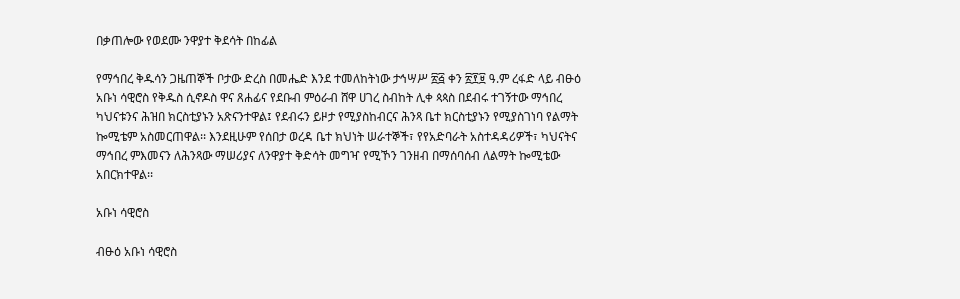በቃጠሎው የወደሙ ንዋያተ ቅደሳት በከፊል

የማኅበረ ቅዱሳን ጋዜጠኞች ቦታው ድረስ በመሔድ እንደ ተመለከትነው ታኅሣሥ ፳፭ ቀን ፳፻፱ ዓ.ም ረፋድ ላይ ብፁዕ አቡነ ሳዊሮስ የቅዱስ ሲኖዶስ ዋና ጸሐፊና የደቡብ ምዕራብ ሸዋ ሀገረ ስብከት ሊቀ ጳጳስ በደብሩ ተገኝተው ማኅበረ ካህናቱንና ሕዝበ ክርስቲያኑን አጽናንተዋል፤ የደብሩን ይዞታ የሚያስከብርና ሕንጻ ቤተ ክርስቲያኑን የሚያስገነባ የልማት ኰሚቴም አስመርጠዋል፡፡ እንደዚሁም የሰበታ ወረዳ ቤተ ክህነት ሠራተኞች፣ የየአድባራት አስተዳዳሪዎች፣ ካህናትና ማኅበረ ምእመናን ለሕንጻው ማሠሪያና ለንዋያተ ቅድሳት መግዣ የሚኾን ገንዘብ በማሰባሰብ ለልማት ኰሚቴው አበርክተዋል፡፡

አቡነ ሳዊሮስ

ብፁዕ አቡነ ሳዊሮስ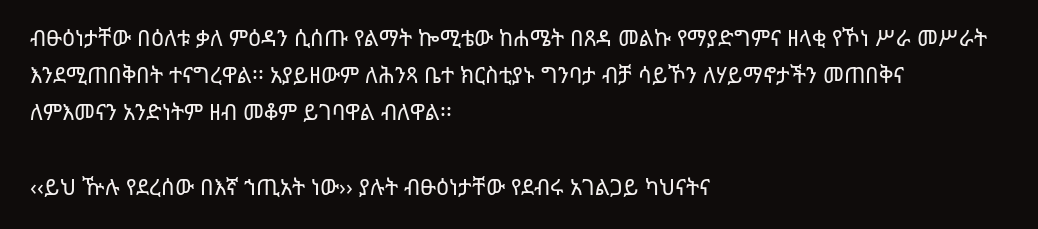ብፁዕነታቸው በዕለቱ ቃለ ምዕዳን ሲሰጡ የልማት ኰሚቴው ከሐሜት በጸዳ መልኩ የማያድግምና ዘላቂ የኾነ ሥራ መሥራት እንደሚጠበቅበት ተናግረዋል፡፡ አያይዘውም ለሕንጻ ቤተ ክርስቲያኑ ግንባታ ብቻ ሳይኾን ለሃይማኖታችን መጠበቅና ለምእመናን አንድነትም ዘብ መቆም ይገባዋል ብለዋል፡፡

‹‹ይህ ዅሉ የደረሰው በእኛ ኀጢአት ነው›› ያሉት ብፁዕነታቸው የደብሩ አገልጋይ ካህናትና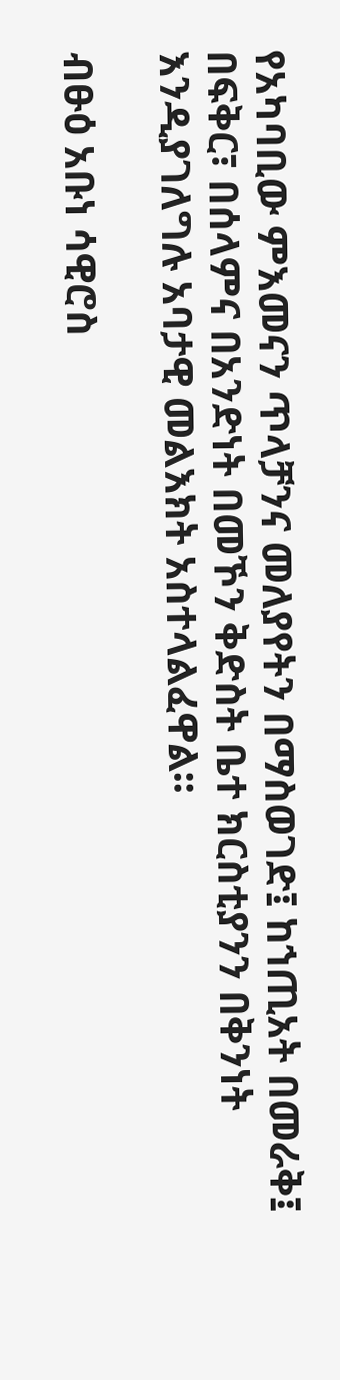የአካባቢው ምእመናን ጥላቻንና መለያየትን በማስወገድ፤ ከኀጢአት በመራቅ፤ በፍቅር፣ በሰላምና በአንድነት በመኾን ቅድስት ቤተ ክርስቲያንን በቅንነት እንዲያገለግሉ አባታዊ መልእክት አስተላልፈዋል፡፡

ብፁዕ አቡነ ሳዊሮስ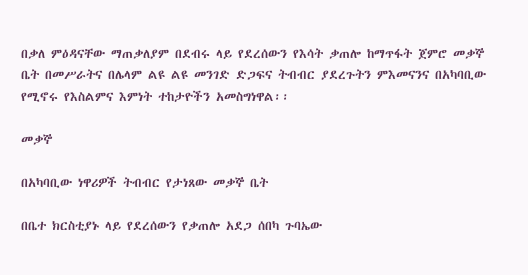በቃለ ምዕዳናቸው ማጠቃለያም በደብሩ ላይ የደረሰውን የእሳት ቃጠሎ ከማጥፋት ጀምሮ መቃኞ ቤት በመሥራትና በሌላም ልዩ ልዩ መንገድ ድጋፍና ትብብር ያደረጉትን ምእመናንና በአካባቢው የሚኖሩ የእስልምና እምነት ተከታዮችን አመስግነዋል፡፡

መቃኞ

በአካባቢው ነዋሪዎች ትብብር የታነጸው መቃኞ ቤት

በቤተ ክርስቲያኑ ላይ የደረሰውን የቃጠሎ አደጋ ሰበካ ጉባኤው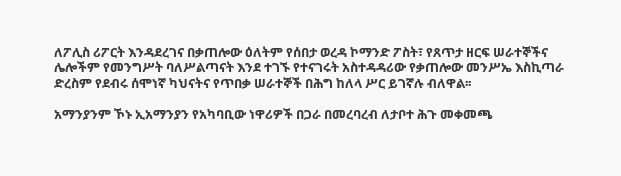ለፖሊስ ሪፖርት እንዳደረገና በቃጠሎው ዕለትም የሰበታ ወረዳ ኮማንድ ፖስት፣ የጸጥታ ዘርፍ ሠራተኞችና ሌሎችም የመንግሥት ባለሥልጣናት እንደ ተገኙ የተናገሩት አስተዳዳሪው የቃጠሎው መንሥኤ እስኪጣራ ድረስም የደብሩ ሰሞነኛ ካህናትና የጥበቃ ሠራተኞች በሕግ ከለላ ሥር ይገኛሉ ብለዋል፡፡

አማንያንም ኾኑ ኢአማንያን የአካባቢው ነዋሪዎች በጋራ በመረባረብ ለታቦተ ሕጉ መቀመጫ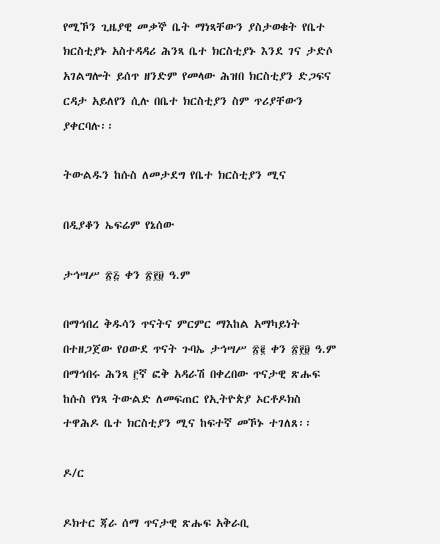የሚኾን ጊዜያዊ መቃኞ ቤት ማነጻቸውን ያስታወቁት የቤተ ክርስቲያኑ አስተዳዳሪ ሕንጻ ቤተ ክርስቲያኑ እንደ ገና ታድሶ አገልግሎት ይሰጥ ዘንድም የመላው ሕዝበ ክርስቲያን ድጋፍና ርዳታ አይለየን ሲሉ በቤተ ክርስቲያን ስም ጥሪያቸውን ያቀርባሉ፡፡

ትውልዱን ከሱስ ለመታደግ የቤተ ክርስቲያን ሚና

በዲያቆን ኤፍሬም የኔሰው

ታኅሣሥ ፳፭ ቀን ፳፻፱ ዓ.ም

በማኅበረ ቅዱሳን ጥናትና ምርምር ማእከል አማካይነት በተዘጋጀው የዐውደ ጥናት ጉባኤ ታኅሣሥ ፳፪ ቀን ፳፻፱ ዓ.ም በማኅበሩ ሕንጻ ፫ኛ ፎቅ አዳራሽ በቀረበው ጥናታዊ ጽሑፍ ከሱስ የነጻ ትውልድ ለመፍጠር የኢትዮጵያ ኦርቶዶክስ ተዋሕዶ ቤተ ክርስቲያን ሚና ከፍተኛ መኾኑ ተገለጸ፡፡

ዶ/ር

ዶክተር ጃራ ሰማ ጥናታዊ ጽሑፍ አቅራቢ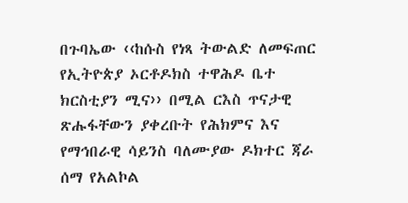በጉባኤው ‹‹ከሱስ የነጻ ትውልድ ለመፍጠር የኢትዮጵያ ኦርቶዶክስ ተዋሕዶ ቤተ ክርስቲያን ሚና›› በሚል ርእስ ጥናታዊ ጽሑፋቸውን ያቀረቡት የሕክምና እና የማኅበራዊ ሳይንስ ባለሙያው ዶክተር ጃራ ሰማ የአልኮል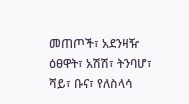መጠጦች፣ አደንዛዥ ዕፀዋት፣ አሽሽ፣ ትንባሆ፣ ሻይ፣ ቡና፣ የለስላሳ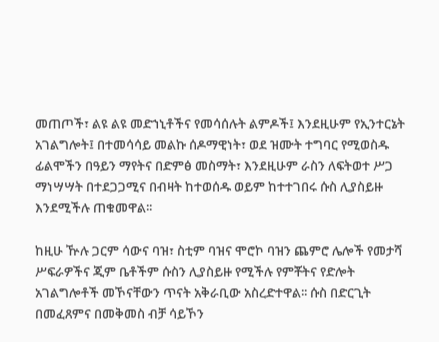መጠጦች፣ ልዩ ልዩ መድኀኒቶችና የመሳሰሉት ልምዶች፤ እንደዚሁም የኢንተርኔት አገልግሎት፤ በተመሳሳይ መልኩ ሰዶማዊነት፣ ወደ ዝሙት ተግባር የሚወስዱ ፊልሞችን በዓይን ማየትና በድምፅ መስማት፣ እንደዚሁም ራስን ለፍትወተ ሥጋ ማነሣሣት በተደጋጋሚና በብዛት ከተወሰዱ ወይም ከተተገበሩ ሱስ ሊያስይዙ እንደሚችሉ ጠቁመዋል፡፡

ከዚሁ ዅሉ ጋርም ሳውና ባዝ፣ ስቲም ባዝና ሞሮኮ ባዝን ጨምሮ ሌሎች የመታሻ ሥፍራዎችና ጂም ቤቶችም ሱስን ሊያስይዙ የሚችሉ የምቾትና የድሎት አገልግሎቶች መኾናቸውን ጥናት አቅራቢው አስረድተዋል፡፡ ሱስ በድርጊት በመፈጸምና በመቅመስ ብቻ ሳይኾን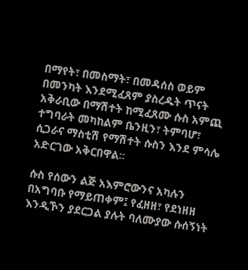በማየት፣ በመስማት፣ በመዳሰስ ወይም በመንካት እንደሚፈጸም ያስረዱት ጥናት አቅራቢው በማሽተት ከሚፈጸሙ ሱስ አምጪ ተግባራት መካከልም ቤንዚን፣ ትምባሆ፣ ሲጋራና ማስቲሽ የማሽተት ሱስን እንደ ምሳሌ አድርገው አቅርበዋል፡፡

ሱስ የሰውን ልጅ አእምሮውንና አካሉን በአግባቡ የማይጠቀም፤ የፈዘዘ፣ የደነዘዘ እንዲኾን ያደርጋል ያሉት ባለሙያው ሱሰኝነት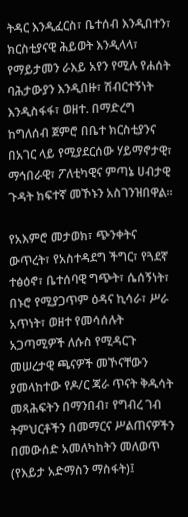ትዳር እንዲፈርስ፣ ቤተሰብ እንዲበተን፣ ክርስቲያናዊ ሕይወት እንዲላላ፣ የማይታመን ራእይ አየን የሚሉ የሐሰት ባሕታውያን እንዲበዙ፣ ሽብርተኝነት እንዲስፋፋ፣ ወዘተ. በማድረግ ከግለሰብ ጀምሮ በቤተ ክርስቲያንና በአገር ላይ የሚያደርሰው ሃይማኖታዊ፣ ማኅበራዊ፣ ፖለቲካዊና ምጣኔ ሀብታዊ ጉዳት ከፍተኛ መኾኑን አስገንዝበዋል፡፡

የአእምሮ መታወክ፣ ጭንቀትና ውጥረት፣ የአስተዳደግ ችግር፣ የጓደኛ ተፅዕኖ፣ ቤተሰባዊ ግጭት፣ ሴሰኝነት፣ በኑሮ የሚያጋጥም ዕዳና ኪሳራ፣ ሥራ አጥነት፣ ወዘተ የመሳሰሉት አጋጣሚዎች ለሱስ የሚዳርጉ መሠረታዊ ጫናዎች መኾናቸውን ያመላከተው የዶ/ር ጃራ ጥናት ቅዱሳት መጻሕፍትን በማንበብ፣ የግብረ ገብ ትምህርቶችን በመማርና ሥልጠናዎችን በመውሰድ አመለካከትን መለወጥ (የእይታ አድማስን ማስፋት)፤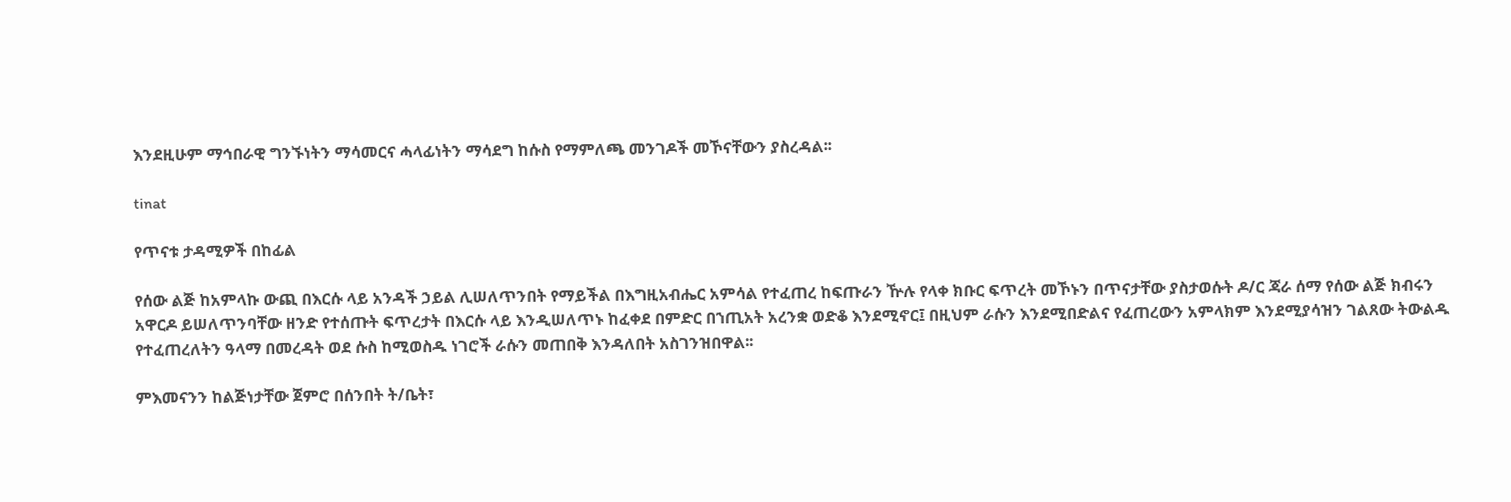እንደዚሁም ማኅበራዊ ግንኙነትን ማሳመርና ሓላፊነትን ማሳደግ ከሱስ የማምለጫ መንገዶች መኾናቸውን ያስረዳል፡፡

tinat

የጥናቱ ታዳሚዎች በከፊል

የሰው ልጅ ከአምላኩ ውጪ በእርሱ ላይ አንዳች ኃይል ሊሠለጥንበት የማይችል በእግዚአብሔር አምሳል የተፈጠረ ከፍጡራን ዅሉ የላቀ ክቡር ፍጥረት መኾኑን በጥናታቸው ያስታወሱት ዶ/ር ጃራ ሰማ የሰው ልጅ ክብሩን አዋርዶ ይሠለጥንባቸው ዘንድ የተሰጡት ፍጥረታት በእርሱ ላይ እንዲሠለጥኑ ከፈቀደ በምድር በኀጢአት አረንቋ ወድቆ እንደሚኖር፤ በዚህም ራሱን እንደሚበድልና የፈጠረውን አምላክም እንደሚያሳዝን ገልጸው ትውልዱ የተፈጠረለትን ዓላማ በመረዳት ወደ ሱስ ከሚወስዱ ነገሮች ራሱን መጠበቅ እንዳለበት አስገንዝበዋል፡፡

ምእመናንን ከልጅነታቸው ጀምሮ በሰንበት ት/ቤት፣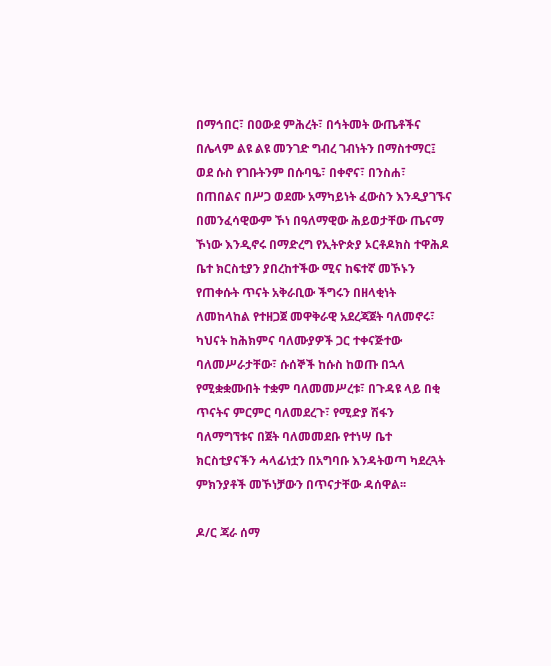በማኅበር፣ በዐውደ ምሕረት፣ በኅትመት ውጤቶችና በሌላም ልዩ ልዩ መንገድ ግብረ ገብነትን በማስተማር፤ ወደ ሱስ የገቡትንም በሱባዔ፣ በቀኖና፣ በንስሐ፣ በጠበልና በሥጋ ወደሙ አማካይነት ፈውስን እንዲያገኙና በመንፈሳዊውም ኾነ በዓለማዊው ሕይወታቸው ጤናማ ኾነው እንዲኖሩ በማድረግ የኢትዮጵያ ኦርቶዶክስ ተዋሕዶ ቤተ ክርስቲያን ያበረከተችው ሚና ከፍተኛ መኾኑን የጠቀሱት ጥናት አቅራቢው ችግሩን በዘላቂነት ለመከላከል የተዘጋጀ መዋቅራዊ አደረጃጀት ባለመኖሩ፣ ካህናት ከሕክምና ባለሙያዎች ጋር ተቀናጅተው ባለመሥራታቸው፣ ሱሰኞች ከሱስ ከወጡ በኋላ የሚቋቋሙበት ተቋም ባለመመሥረቱ፣ በጉዳዩ ላይ በቂ ጥናትና ምርምር ባለመደረጉ፣ የሚድያ ሽፋን ባለማግኘቱና በጀት ባለመመደቡ የተነሣ ቤተ ክርስቲያናችን ሓላፊነቷን በአግባቡ እንዳትወጣ ካደረጓት ምክንያቶች መኾነቻውን በጥናታቸው ዳሰዋል፡፡

ዶ/ር ጃራ ሰማ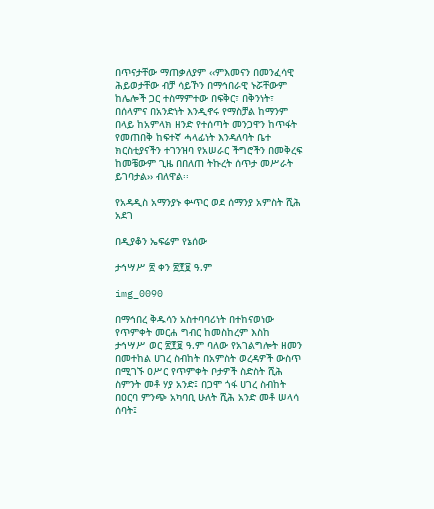በጥናታቸው ማጠቃለያም ‹‹ምእመናን በመንፈሳዊ ሕይወታቸው ብቻ ሳይኾን በማኅበራዊ ኑሯቸውም ከሌሎች ጋር ተስማምተው በፍቅር፣ በቅንነት፣ በሰላምና በአንድነት እንዲኖሩ የማስቻል ከማንም በላይ ከአምላክ ዘንድ የተሰጣት መንጋዋን ከጥፋት የመጠበቅ ከፍተኛ ሓላፊነት እንዳለባት ቤተ ክርስቲያናችን ተገንዝባ የአሠራር ችግሮችን በመቅረፍ ከመቼውም ጊዜ በበለጠ ትኩረት ሰጥታ መሥራት ይገባታል›› ብለዋል፡፡

የአዳዲስ አማንያኑ ቍጥር ወደ ሰማንያ አምስት ሺሕ አደገ

በዲያቆን ኤፍሬም የኔሰው

ታኅሣሥ ፳ ቀን ፳፻፱ ዓ.ም

img_0090

በማኅበረ ቅዱሳን አስተባባሪነት በተከናወነው የጥምቀት መርሐ ግብር ከመስከረም እስከ ታኅሣሥ ወር ፳፻፱ ዓ.ም ባለው የአገልግሎት ዘመን በመተከል ሀገረ ስብከት በአምስት ወረዳዎች ውስጥ በሚገኙ ዐሥር የጥምቀት ቦታዎች ስድስት ሺሕ ስምንት መቶ ሃያ አንድ፤ በጋሞ ጎፋ ሀገረ ስብከት በዐርባ ምንጭ አካባቢ ሁለት ሺሕ አንድ መቶ ሠላሳ ሰባት፤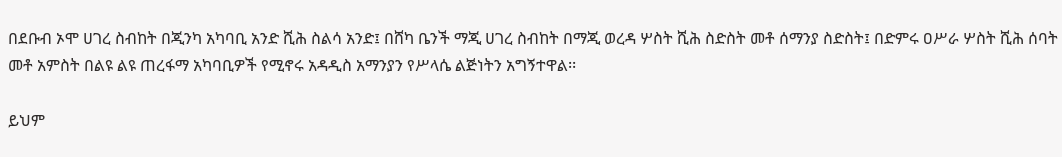በደቡብ ኦሞ ሀገረ ስብከት በጂንካ አካባቢ አንድ ሺሕ ስልሳ አንድ፤ በሸካ ቤንች ማጂ ሀገረ ስብከት በማጂ ወረዳ ሦስት ሺሕ ስድስት መቶ ሰማንያ ስድስት፤ በድምሩ ዐሥራ ሦስት ሺሕ ሰባት መቶ አምስት በልዩ ልዩ ጠረፋማ አካባቢዎች የሚኖሩ አዳዲስ አማንያን የሥላሴ ልጅነትን አግኝተዋል፡፡

ይህም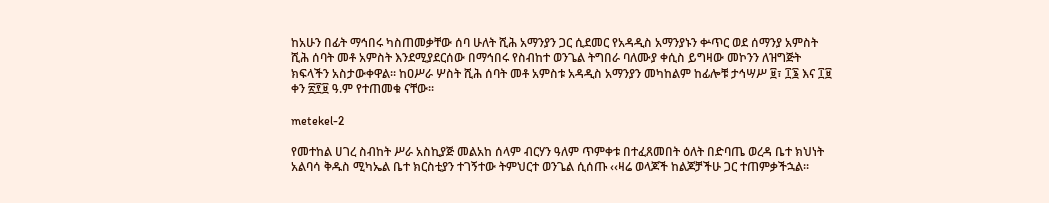ከአሁን በፊት ማኅበሩ ካስጠመቃቸው ሰባ ሁለት ሺሕ አማንያን ጋር ሲደመር የአዳዲስ አማንያኑን ቍጥር ወደ ሰማንያ አምስት ሺሕ ሰባት መቶ አምስት እንደሚያደርሰው በማኅበሩ የስብከተ ወንጌል ትግበራ ባለሙያ ቀሲስ ይግዛው መኮንን ለዝግጅት ክፍላችን አስታውቀዋል፡፡ ከዐሥራ ሦስት ሺሕ ሰባት መቶ አምስቱ አዳዲስ አማንያን መካከልም ከፊሎቹ ታኅሣሥ ፱፣ ፲፮ እና ፲፱ ቀን ፳፻፱ ዓ.ም የተጠመቁ ናቸው፡፡

metekel-2

የመተከል ሀገረ ስብከት ሥራ አስኪያጅ መልአከ ሰላም ብርሃን ዓለም ጥምቀቱ በተፈጸመበት ዕለት በድባጤ ወረዳ ቤተ ክህነት አልባሳ ቅዱስ ሚካኤል ቤተ ክርስቲያን ተገኝተው ትምህርተ ወንጌል ሲሰጡ ‹‹ዛሬ ወላጆች ከልጆቻችሁ ጋር ተጠምቃችኋል፡፡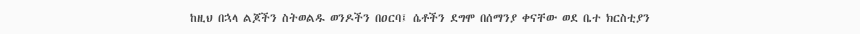ከዚህ በኋላ ልጆችን ስትወልዱ ወንዶችን በዐርባ፤ ሴቶችን ደግሞ በሰማንያ ቀናቸው ወደ ቤተ ክርስቲያን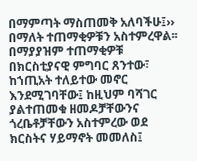በማምጣት ማስጠመቅ አለባችሁ፤›› በማለት ተጠማቂዎቹን አስተምረዋል፡፡ በማያያዝም ተጠማቂዎቹ በክርስቲያናዊ ምግባር ጸንተው፣ ከኀጢአት ተለይተው መኖር እንደሚገባቸው፤ ከዚህም ባሻገር ያልተጠመቁ ዘመዶቻቸውንና ጎረቤቶቻቸውን አስተምረው ወደ ክርስትና ሃይማኖት መመለስ፤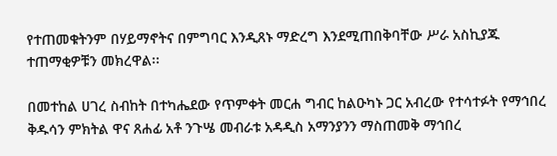የተጠመቁትንም በሃይማኖትና በምግባር እንዲጸኑ ማድረግ እንደሚጠበቅባቸው ሥራ አስኪያጁ ተጠማቂዎቹን መክረዋል፡፡

በመተከል ሀገረ ስብከት በተካሔደው የጥምቀት መርሐ ግብር ከልዑካኑ ጋር አብረው የተሳተፉት የማኅበረ ቅዱሳን ምክትል ዋና ጸሐፊ አቶ ንጉሤ መብራቱ አዳዲስ አማንያንን ማስጠመቅ ማኅበረ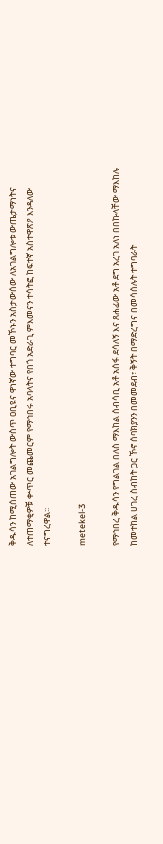ቅዱሳን ከሚሰጠው አገልግሎት ውስጥ ዐቢዩና ዋነኛው ተግባር መኾኑን አስታውሰው ለአገልግሎቱ ውጤታማነትና ለተጠማቂዎቹ ቍጥር መጨመርም የማኅበሩ አባላትና የበጎ አድራጊ ምእመናን ተሳትፎ ከፍተኛ አስተዋጽዖ እንዳለው ተናግረዋል፡፡

metekel-3

የማኅበረ ቅዱሳን የግልገል በለስ ማእከል ሰብሳቢ አቶ አሰፋ ደሳለኝ እና ጸሐፊው አቶ ደግ አረገ አለነ በበኩላቸው ማእከሉ ከመተከል ሀገረ ስብከት ጋር ኾኖ ሰባክያንን በመመደብ፣ ቅኝት በማድረግና በመሳሰሉት ተግባራት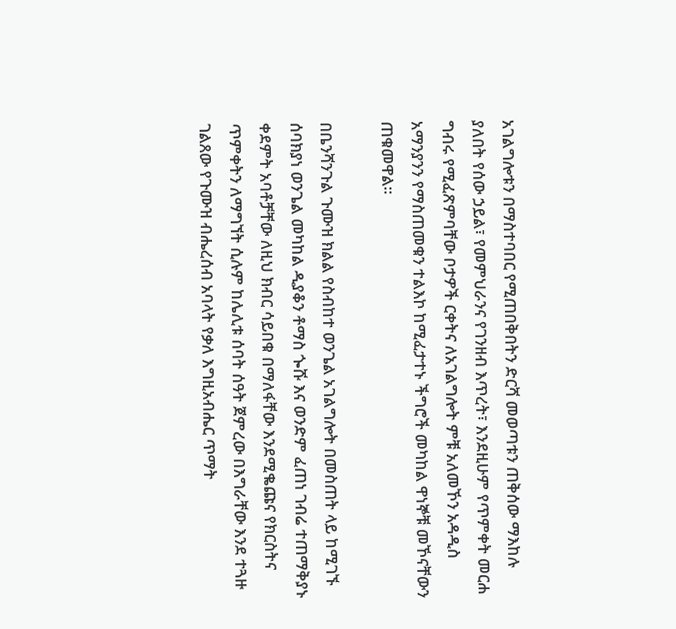አገልግሎቱን በማስተባበር የሚጠበቅበትን ድርሻ መወጣቱን ጠቅሰው ማእከሉ ያለበት የሰው ኃይል፣ የመምህራንና የገንዘብ እጥረት፣ እንደዚሁም የጥምቀት መርሐ ግብሩ የሚፈጽምባቸው ቦታዎች ርቀትና ለአገልግሎት ምቹ አለመኾን አዳዲስ አማንያንን የማስጠመቁን ተልእኮ ከሚፈታተኑ ችግሮች መካከል ዋነኞቹ መኾናቸውን ጠቁመዋል፡፡

በቤንሻንጉል ጉሙዝ ክልል የስብከተ ወንጌል አገልግሎት በመስጠት ላይ ከሚገኙ ሰባክያነ ወንጌል መካከል ዲያቆን ቶማስ ጐሹ እና ወንድም ፈጠነ ገብሬ ተጠማቅያኑ ቀደምት አባቶቻቸው ለዚህ ክብር ሳይበቁ በማለፋቸው እንደሚቈጩና የክርስትና ጥምቀትን ለማግኘት ሲሉም ከሌሊቱ ሰባት ሰዓት ጀምረው በእግራቸው እንደ ተጓዙ ገልጸው የጉሙዝ ብሔረሰብ አባላት የቃለ እግዚአብሔር ጥማት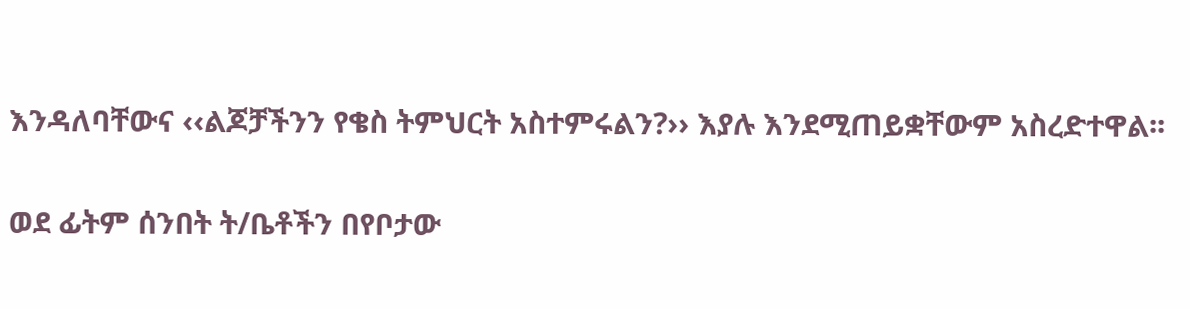እንዳለባቸውና ‹‹ልጆቻችንን የቄስ ትምህርት አስተምሩልን?›› እያሉ እንደሚጠይቋቸውም አስረድተዋል፡፡

ወደ ፊትም ሰንበት ት/ቤቶችን በየቦታው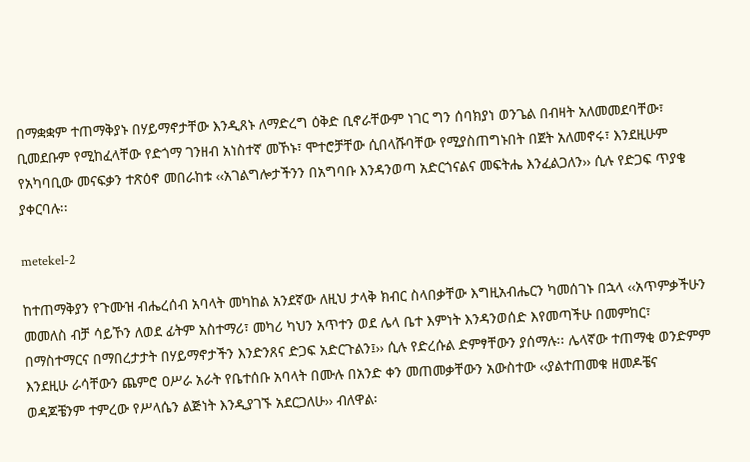በማቋቋም ተጠማቅያኑ በሃይማኖታቸው እንዲጸኑ ለማድረግ ዕቅድ ቢኖራቸውም ነገር ግን ሰባክያነ ወንጌል በብዛት አለመመደባቸው፣ ቢመደቡም የሚከፈላቸው የድጎማ ገንዘብ አነስተኛ መኾኑ፣ ሞተሮቻቸው ሲበላሹባቸው የሚያስጠግኑበት በጀት አለመኖሩ፣ እንደዚሁም የአካባቢው መናፍቃን ተጽዕኖ መበራከቱ ‹‹አገልግሎታችንን በአግባቡ እንዳንወጣ አድርጎናልና መፍትሔ እንፈልጋለን›› ሲሉ የድጋፍ ጥያቄ ያቀርባሉ፡፡

metekel-2

ከተጠማቅያን የጉሙዝ ብሔረሰብ አባላት መካከል አንደኛው ለዚህ ታላቅ ክብር ስላበቃቸው እግዚአብሔርን ካመሰገኑ በኋላ ‹‹አጥምቃችሁን መመለስ ብቻ ሳይኾን ለወደ ፊትም አስተማሪ፣ መካሪ ካህን አጥተን ወደ ሌላ ቤተ እምነት እንዳንወሰድ እየመጣችሁ በመምከር፣ በማስተማርና በማበረታታት በሃይማኖታችን እንድንጸና ድጋፍ አድርጉልን፤›› ሲሉ የድረሱል ድምፃቸውን ያሰማሉ፡፡ ሌላኛው ተጠማቂ ወንድምም እንደዚሁ ራሳቸውን ጨምሮ ዐሥራ አራት የቤተሰቡ አባላት በሙሉ በአንድ ቀን መጠመቃቸውን አውስተው ‹‹ያልተጠመቁ ዘመዶቼና ወዳጆቼንም ተምረው የሥላሴን ልጅነት እንዲያገኙ አደርጋለሁ›› ብለዋል፡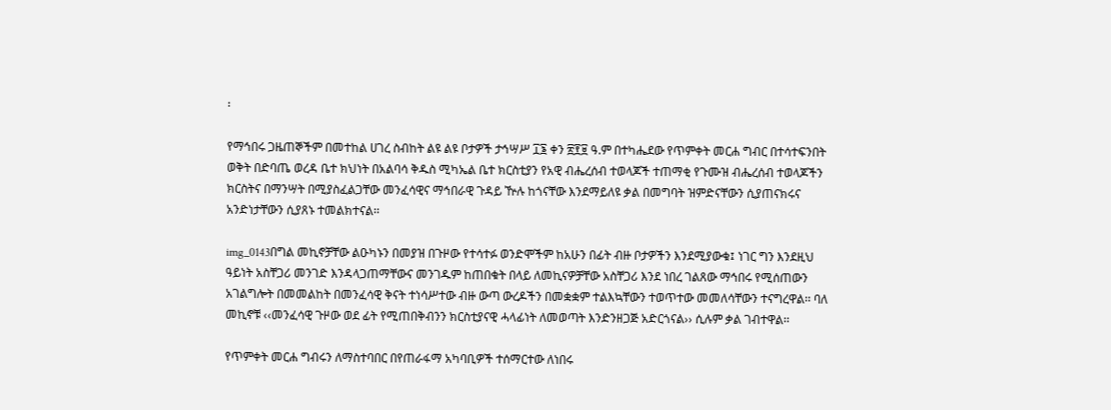፡

የማኅበሩ ጋዜጠኞችም በመተከል ሀገረ ስብከት ልዩ ልዩ ቦታዎች ታኅሣሥ ፲፮ ቀን ፳፻፱ ዓ.ም በተካሔደው የጥምቀት መርሐ ግብር በተሳተፍንበት ወቅት በድባጤ ወረዳ ቤተ ክህነት በአልባሳ ቅዱስ ሚካኤል ቤተ ክርስቲያን የአዊ ብሔረሰብ ተወላጆች ተጠማቂ የጉሙዝ ብሔረሰብ ተወላጆችን ክርስትና በማንሣት በሚያስፈልጋቸው መንፈሳዊና ማኅበራዊ ጉዳይ ዅሉ ከጎናቸው እንደማይለዩ ቃል በመግባት ዝምድናቸውን ሲያጠናክሩና አንድነታቸውን ሲያጸኑ ተመልክተናል፡፡

img_0143በግል መኪኖቻቸው ልዑካኑን በመያዝ በጉዞው የተሳተፉ ወንድሞችም ከአሁን በፊት ብዙ ቦታዎችን እንደሚያውቁ፤ ነገር ግን እንደዚህ ዓይነት አስቸጋሪ መንገድ እንዳላጋጠማቸውና መንገዱም ከጠበቁት በላይ ለመኪናዎቻቸው አስቸጋሪ እንደ ነበረ ገልጸው ማኅበሩ የሚሰጠውን አገልግሎት በመመልከት በመንፈሳዊ ቅናት ተነሳሥተው ብዙ ውጣ ውረዶችን በመቋቋም ተልእኳቸውን ተወጥተው መመለሳቸውን ተናግረዋል፡፡ ባለ መኪኖቹ ‹‹መንፈሳዊ ጉዞው ወደ ፊት የሚጠበቅብንን ክርስቲያናዊ ሓላፊነት ለመወጣት እንድንዘጋጅ አድርጎናል›› ሲሉም ቃል ገብተዋል፡፡

የጥምቀት መርሐ ግብሩን ለማስተባበር በየጠራፋማ አካባቢዎች ተሰማርተው ለነበሩ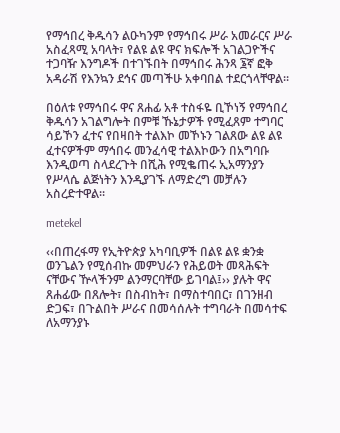የማኅበረ ቅዱሳን ልዑካንም የማኅበሩ ሥራ አመራርና ሥራ አስፈጻሚ አባላት፣ የልዩ ልዩ ዋና ክፍሎች አገልጋዮችና ተጋባዥ እንግዶች በተገኙበት በማኅበሩ ሕንጻ ፮ኛ ፎቅ አዳራሽ የእንኳን ደኅና መጣችሁ አቀባበል ተደርጎላቸዋል፡፡

በዕለቱ የማኅበሩ ዋና ጸሐፊ አቶ ተስፋዬ ቢኾነኝ የማኅበረ ቅዱሳን አገልግሎት በምቹ ኹኔታዎች የሚፈጸም ተግባር ሳይኾን ፈተና የበዛበት ተልእኮ መኾኑን ገልጸው ልዩ ልዩ ፈተናዎችም ማኅበሩ መንፈሳዊ ተልእኮውን በአግባቡ እንዲወጣ ስላደረጉት በሺሕ የሚቈጠሩ ኢአማንያን የሥላሴ ልጅነትን እንዲያገኙ ለማድረግ መቻሉን አስረድተዋል፡፡

metekel

‹‹በጠረፋማ የኢትዮጵያ አካባቢዎች በልዩ ልዩ ቋንቋ ወንጌልን የሚሰብኩ መምህራን የሕይወት መጻሕፍት ናቸውና ዅላችንም ልንማርባቸው ይገባል፤›› ያሉት ዋና ጸሐፊው በጸሎት፣ በስብከት፣ በማስተባበር፣ በገንዘብ ድጋፍ፣ በጉልበት ሥራና በመሳሰሉት ተግባራት በመሳተፍ ለአማንያኑ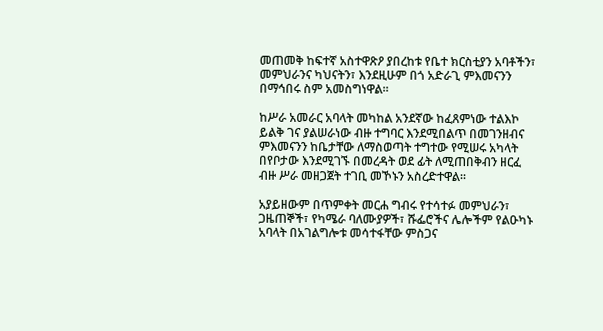መጠመቅ ከፍተኛ አስተዋጽዖ ያበረከቱ የቤተ ክርስቲያን አባቶችን፣ መምህራንና ካህናትን፣ እንደዚሁም በጎ አድራጊ ምእመናንን በማኅበሩ ስም አመስግነዋል፡፡

ከሥራ አመራር አባላት መካከል አንደኛው ከፈጸምነው ተልእኮ ይልቅ ገና ያልሠራነው ብዙ ተግባር እንደሚበልጥ በመገንዘብና ምእመናንን ከቤታቸው ለማስወጣት ተግተው የሚሠሩ አካላት በየቦታው እንደሚገኙ በመረዳት ወደ ፊት ለሚጠበቅብን ዘርፈ ብዙ ሥራ መዘጋጀት ተገቢ መኾኑን አስረድተዋል፡፡

አያይዘውም በጥምቀት መርሐ ግብሩ የተሳተፉ መምህራን፣ ጋዜጠኞች፣ የካሜራ ባለሙያዎች፣ ሹፌሮችና ሌሎችም የልዑካኑ አባላት በአገልግሎቱ መሳተፋቸው ምስጋና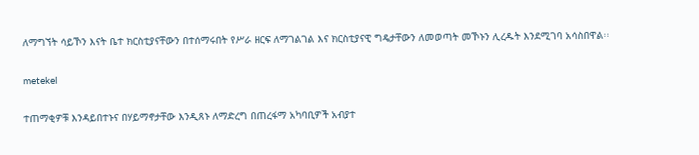ለማግኘት ሳይኾን እናት ቤተ ክርስቲያናቸውን በተሰማሩበት የሥራ ዘርፍ ለማገልገል እና ክርስቲያናዊ ግዴታቸውን ለመወጣት መኾኑን ሊረዱት እንደሚገባ አሳስበዋል፡፡

metekel

ተጠማቂዎቹ እንዳይበተኑና በሃይማኖታቸው እንዲጸኑ ለማድረግ በጠረፋማ አካባቢዎች አብያተ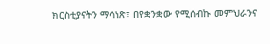ክርስቲያናትን ማሳነጽ፣ በየቋንቋው የሚሰብኩ መምህራንና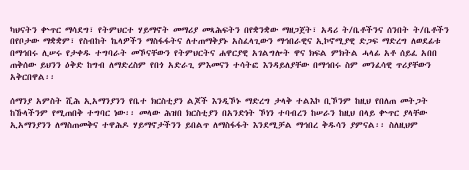ካህናትን ቍጥር ማሳደግ፣ የትምህርተ ሃይማኖት መማሪያ መጻሕፍትን በየቋንቋው ማዘጋጀት፣ አዳሪ ት/ቤቶችንና ሰንበት ት/ቤቶችን በየቦታው ማቋቋም፣ የስብከት ኬላዎችን ማስፋፋትና ለተጠማቅያኑ አስፈላጊውን ማኅበራዊና ኢኮኖሚያዊ ድጋፍ ማድረግ ለወደፊቱ በማኅበሩ ሊሠሩ የታቀዱ ተግባራት መኾናቸውን የትምህርትና ሐዋርያዊ አገልግሎት ዋና ክፍል ምክትል ሓላፊ አቶ ሰይፈ አበበ ጠቅሰው ይህንን ዕቅድ ከግብ ለማድረስም የበጎ አድራጊ ምእመናን ተሳትፎ እንዳይለያቸው በማኅበሩ ስም መንፈሳዊ ጥሪያቸውን አቅርበዋል፡፡

ሰማንያ አምስት ሺሕ ኢአማንያንን የቤተ ክርስቲያን ልጆች እንዲኾኑ ማድረግ ታላቅ ተልእኮ ቢኾንም ከዚህ የበለጠ መትጋት ከኹላችንም የሚጠበቅ ተግባር ነው፡፡ መላው ሕዝበ ክርስቲያን በአንድነት ኾነን ተባብረን ከሠራን ከዚህ በላይ ቍጥር ያላቸው ኢአማንያንን ለማስጠመቅና ተዋሕዶ ሃይማኖታችንን ይበልጥ ለማስፋፋት እንደሚቻል ማኅበረ ቅዱሳን ያምናል፡፡ ስለዚህም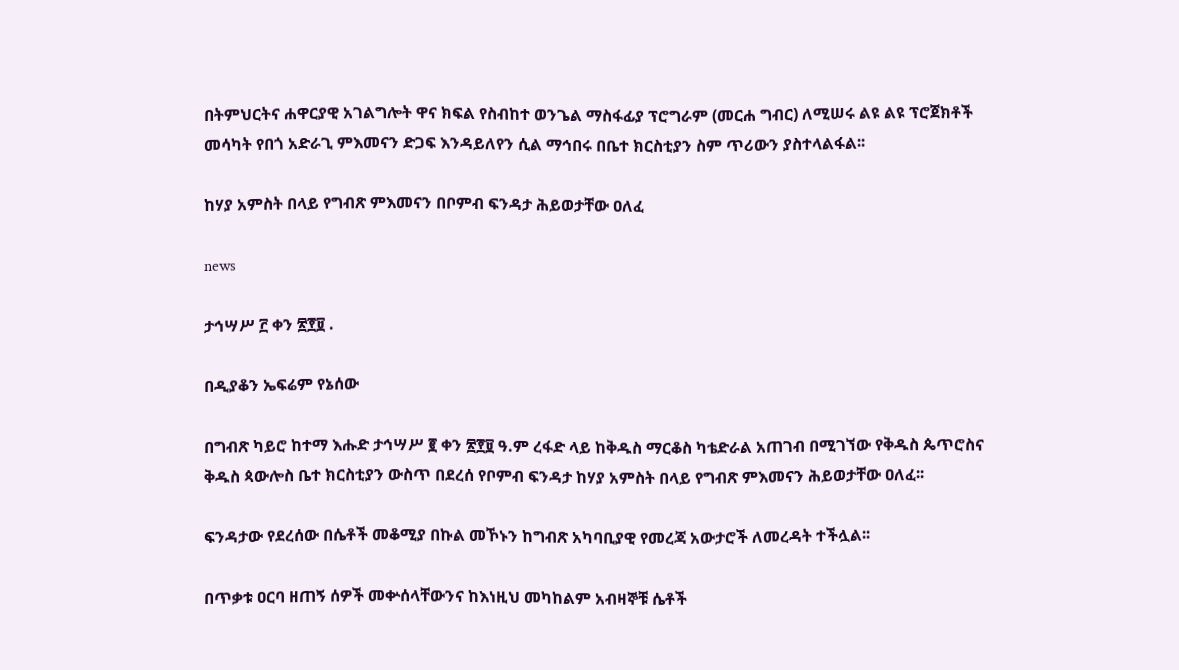በትምህርትና ሐዋርያዊ አገልግሎት ዋና ክፍል የስብከተ ወንጌል ማስፋፊያ ፕሮግራም (መርሐ ግብር) ለሚሠሩ ልዩ ልዩ ፕሮጀክቶች መሳካት የበጎ አድራጊ ምእመናን ድጋፍ እንዳይለየን ሲል ማኅበሩ በቤተ ክርስቲያን ስም ጥሪውን ያስተላልፋል፡፡

ከሃያ አምስት በላይ የግብጽ ምእመናን በቦምብ ፍንዳታ ሕይወታቸው ዐለፈ

news

ታኅሣሥ ፫ ቀን ፳፻፱ .

በዲያቆን ኤፍሬም የኔሰው

በግብጽ ካይሮ ከተማ እሑድ ታኅሣሥ ፪ ቀን ፳፻፱ ዓ.ም ረፋድ ላይ ከቅዱስ ማርቆስ ካቴድራል አጠገብ በሚገኘው የቅዱስ ጴጥሮስና ቅዱስ ጳውሎስ ቤተ ክርስቲያን ውስጥ በደረሰ የቦምብ ፍንዳታ ከሃያ አምስት በላይ የግብጽ ምእመናን ሕይወታቸው ዐለፈ፡፡

ፍንዳታው የደረሰው በሴቶች መቆሚያ በኩል መኾኑን ከግብጽ አካባቢያዊ የመረጃ አውታሮች ለመረዳት ተችሏል፡፡

በጥቃቱ ዐርባ ዘጠኝ ሰዎች መቍሰላቸውንና ከእነዚህ መካከልም አብዛኞቹ ሴቶች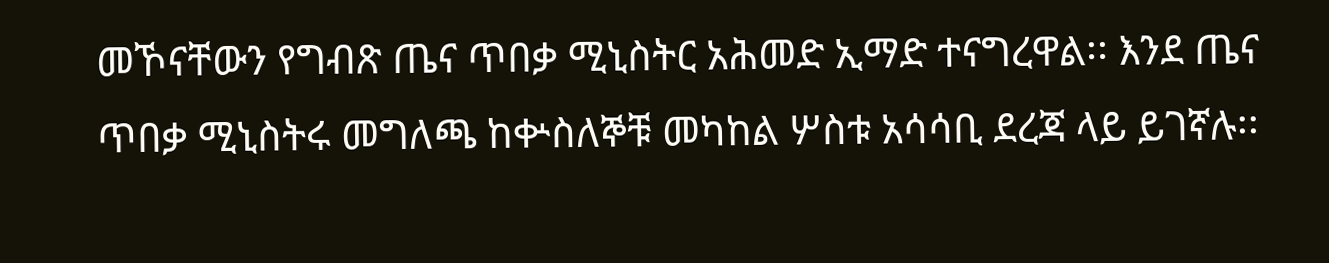መኾናቸውን የግብጽ ጤና ጥበቃ ሚኒስትር አሕመድ ኢማድ ተናግረዋል፡፡ እንደ ጤና ጥበቃ ሚኒስትሩ መግለጫ ከቍስለኞቹ መካከል ሦስቱ አሳሳቢ ደረጃ ላይ ይገኛሉ፡፡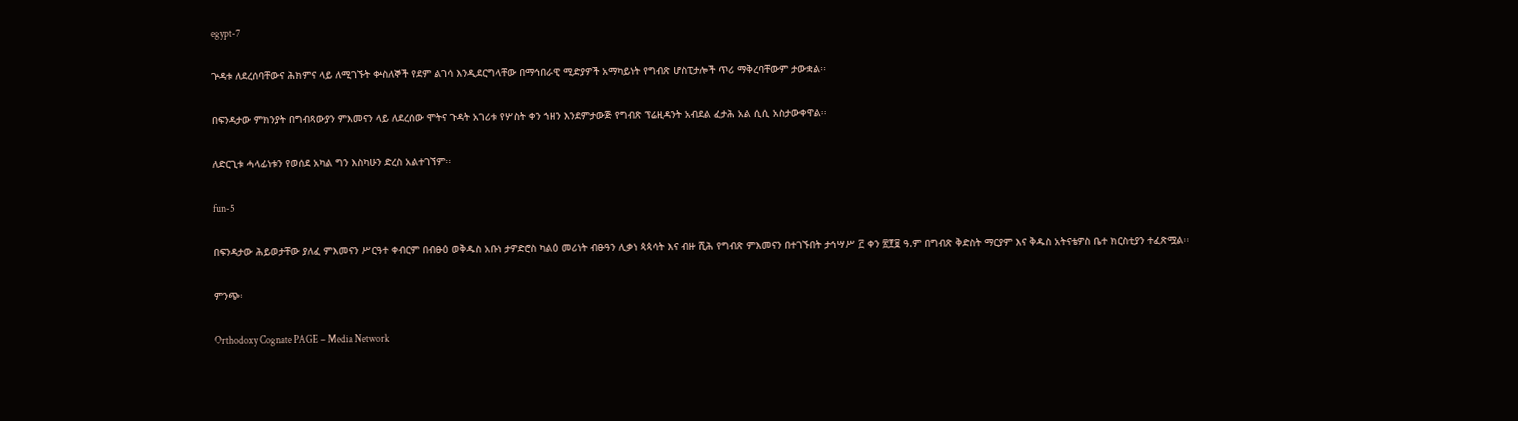egypt-7

ጕዳቱ ለደረሰባቸውና ሕክምና ላይ ለሚገኙት ቍስለኞች የደም ልገሳ እንዲደርግላቸው በማኅበራዊ ሚድያዎች አማካይነት የግብጽ ሆስፒታሎች ጥሪ ማቅረባቸውም ታውቋል፡፡

በፍንዳታው ምክንያት በግብጻውያን ምእመናን ላይ ለደረሰው ሞትና ጉዳት አገሪቱ የሦስት ቀን ኀዘን እንደምታውጅ የግብጽ ፕሬዚዳንት አብደል ፈታሕ አል ሲሲ አስታውቀዋል፡፡

ለድርጊቱ ሓላፊነቱን የወሰደ አካል ግን እስካሁን ድረስ አልተገኘም፡፡

fun-5

በፍንዳታው ሕይወታቸው ያለፈ ምእመናን ሥርዓተ ቀብርም በብፁዕ ወቅዱስ አቡነ ታዎድሮስ ካልዕ መሪነት ብፁዓን ሊቃነ ጳጳሳት እና ብዙ ሺሕ የግብጽ ምእመናን በተገኙበት ታኅሣሥ ፫ ቀን ፳፻፱ ዓ.ም በግብጽ ቅድስት ማርያም እና ቅዱስ አትናቴዎስ ቤተ ክርስቲያን ተፈጽሟል፡፡

ምንጭ፡

Orthodoxy Cognate PAGE – Media Network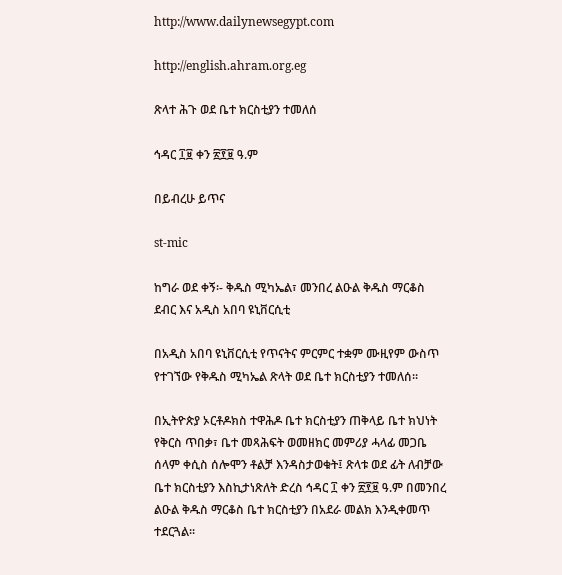http://www.dailynewsegypt.com

http://english.ahram.org.eg

ጽላተ ሕጉ ወደ ቤተ ክርስቲያን ተመለሰ

ኅዳር ፲፱ ቀን ፳፻፱ ዓ.ም

በይብረሁ ይጥና

st-mic

ከግራ ወደ ቀኝ፡- ቅዱስ ሚካኤል፣ መንበረ ልዑል ቅዱስ ማርቆስ ደብር እና አዲስ አበባ ዩኒቨርሲቲ

በአዲስ አበባ ዩኒቨርሲቲ የጥናትና ምርምር ተቋም ሙዚየም ውስጥ የተገኘው የቅዱስ ሚካኤል ጽላት ወደ ቤተ ክርስቲያን ተመለሰ፡፡

በኢትዮጵያ ኦርቶዶክስ ተዋሕዶ ቤተ ክርስቲያን ጠቅላይ ቤተ ክህነት የቅርስ ጥበቃ፣ ቤተ መጻሕፍት ወመዘክር መምሪያ ሓላፊ መጋቤ ሰላም ቀሲስ ሰሎሞን ቶልቻ እንዳስታወቁት፤ ጽላቱ ወደ ፊት ለብቻው ቤተ ክርስቲያን እስኪታነጽለት ድረስ ኅዳር ፲ ቀን ፳፻፱ ዓ.ም በመንበረ ልዑል ቅዱስ ማርቆስ ቤተ ክርስቲያን በአደራ መልክ እንዲቀመጥ ተደርጓል፡፡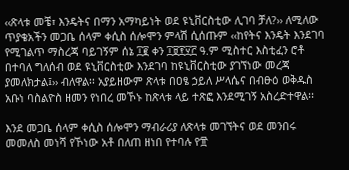‹‹ጽላቱ መቼ፣ እንዴትና በማን አማካይነት ወደ ዩኒቨርስቲው ሊገባ ቻለ?›› ለሚለው ጥያቄአችን መጋቤ ሰላም ቀሲስ ሰሎሞን ምላሽ ሲሰጡም ‹‹ከየትና እንዴት እንደገባ የሚገልጥ ማስረጃ ባይገኝም ሰኔ ፲፪ ቀን ፲፱፻፶፫ ዓ.ም ሚስተር እስቲፈን ሮቶ በተባለ ግለሰብ ወደ ዩኒቨርስቲው እንደገባ ከዩኒቨርስቲው ያገኘነው መረጃ ያመለክታል፤›› ብለዋል፡፡ አያይዘውም ጽላቱ በዐፄ ኃይለ ሥላሴና በብፁዕ ወቅዱስ አቡነ ባስልዮስ ዘመን የነበረ መኾኑ ከጽላቱ ላይ ተጽፎ እንደሚገኝ አስረድተዋል፡፡

እንደ መጋቤ ሰላም ቀሲስ ሰሎሞን ማብራሪያ ለጽላቱ መገኘትና ወደ መንበሩ መመለስ መነሻ የኾነው አቶ በለጠ ዘነበ የተባሉ የ፹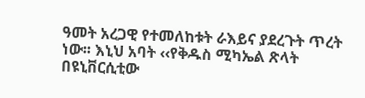ዓመት አረጋዊ የተመለከቱት ራእይና ያደረጉት ጥረት ነው፡፡ እኒህ አባት ‹‹የቅዱስ ሚካኤል ጽላት በዩኒቨርሲቲው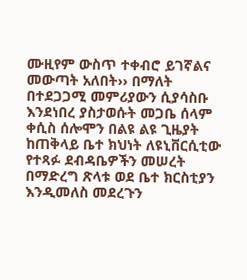ሙዚየም ውስጥ ተቀብሮ ይገኛልና መውጣት አለበት›› በማለት በተደጋጋሚ መምሪያውን ሲያሳስቡ እንደነበረ ያስታወሱት መጋቤ ሰላም ቀሲስ ሰሎሞን በልዩ ልዩ ጊዜያት ከጠቅላይ ቤተ ክህነት ለዩኒቨርሲቲው የተጻፉ ደብዳቤዎችን መሠረት በማድረግ ጽላቱ ወደ ቤተ ክርስቲያን እንዲመለስ መደረጉን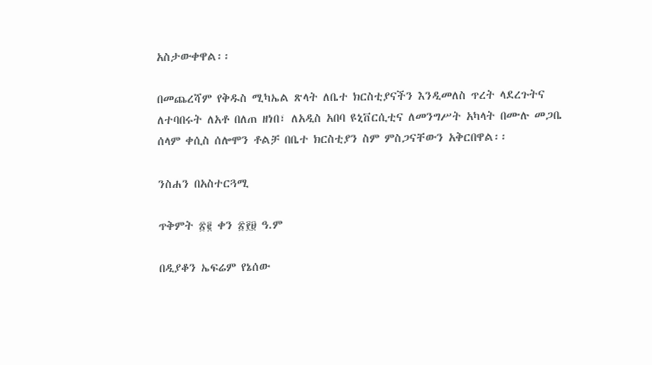አስታውቀዋል፡፡

በመጨረሻም የቅዱስ ሚካኤል ጽላት ለቤተ ክርስቲያናችን እንዲመለስ ጥረት ላደረጉትና ለተባበሩት ለአቶ በለጠ ዘነበ፣ ለአዲስ አበባ ዩኒቨርሲቲና ለመንግሥት አካላት በሙሉ መጋቤ ሰላም ቀሲስ ሰሎሞን ቶልቻ በቤተ ክርስቲያን ስም ምስጋናቸውን አቅርበዋል፡፡

ንስሐን በአስተርጓሚ

ጥቅምት ፳፪ ቀን ፳፻፱ ዓ.ም

በዲያቆን ኤፍሬም የኔሰው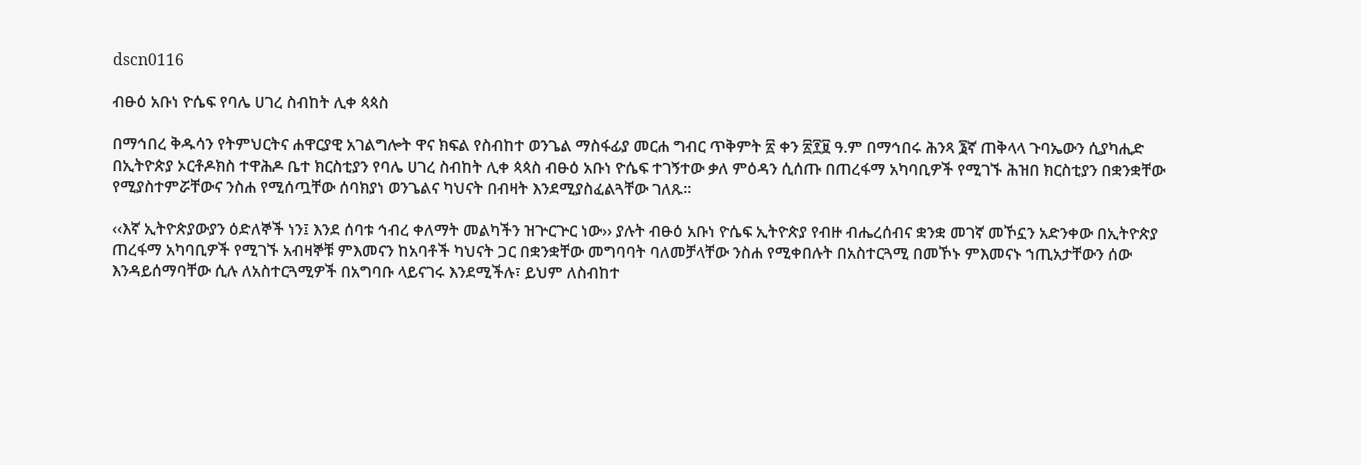dscn0116

ብፁዕ አቡነ ዮሴፍ የባሌ ሀገረ ስብከት ሊቀ ጳጳስ

በማኅበረ ቅዱሳን የትምህርትና ሐዋርያዊ አገልግሎት ዋና ክፍል የስብከተ ወንጌል ማስፋፊያ መርሐ ግብር ጥቅምት ፳ ቀን ፳፻፱ ዓ.ም በማኅበሩ ሕንጻ ፮ኛ ጠቅላላ ጉባኤውን ሲያካሒድ በኢትዮጵያ ኦርቶዶክስ ተዋሕዶ ቤተ ክርስቲያን የባሌ ሀገረ ስብከት ሊቀ ጳጳስ ብፁዕ አቡነ ዮሴፍ ተገኝተው ቃለ ምዕዳን ሲሰጡ በጠረፋማ አካባቢዎች የሚገኙ ሕዝበ ክርስቲያን በቋንቋቸው የሚያስተምሯቸውና ንስሐ የሚሰጧቸው ሰባክያነ ወንጌልና ካህናት በብዛት እንደሚያስፈልጓቸው ገለጹ፡፡

‹‹እኛ ኢትዮጵያውያን ዕድለኞች ነን፤ እንደ ሰባቱ ኅብረ ቀለማት መልካችን ዝጕርጕር ነው›› ያሉት ብፁዕ አቡነ ዮሴፍ ኢትዮጵያ የብዙ ብሔረሰብና ቋንቋ መገኛ መኾኗን አድንቀው በኢትዮጵያ ጠረፋማ አካባቢዎች የሚገኙ አብዛኞቹ ምእመናን ከአባቶች ካህናት ጋር በቋንቋቸው መግባባት ባለመቻላቸው ንስሐ የሚቀበሉት በአስተርጓሚ በመኾኑ ምእመናኑ ኀጢአታቸውን ሰው እንዳይሰማባቸው ሲሉ ለአስተርጓሚዎች በአግባቡ ላይናገሩ እንደሚችሉ፣ ይህም ለስብከተ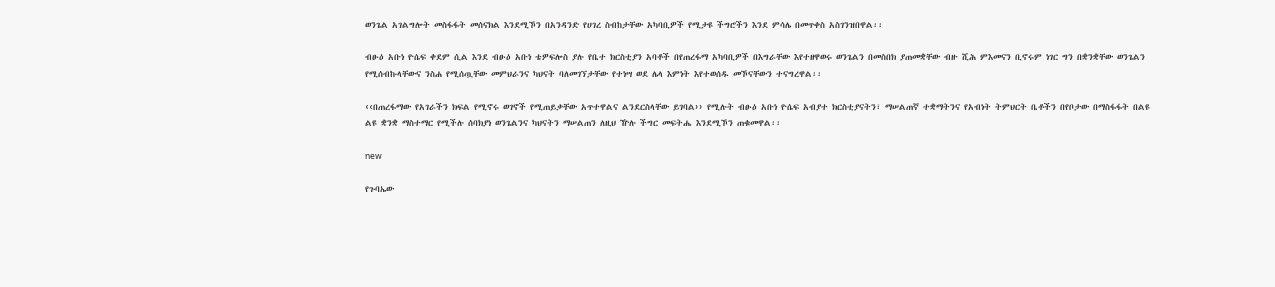ወንጌል አገልግሎት መስፋፋት መሰናክል እንደሚኾን በአንዳንድ የሀገረ ስብከታቸው አካባቢዎች የሚታዩ ችግሮችን እንደ ምሳሌ በመጥቀስ አስገንዝበዋል፡፡

ብፁዕ አቡነ ዮሴፍ ቀደም ሲል እንደ ብፁዕ አቡነ ቴዎፍሎስ ያሉ የቤተ ክርስቲያን አባቶች በየጠረፋማ አካባቢዎች በእግራቸው እየተዘዋወሩ ወንጌልን በመስበክ ያጠመቋቸው ብዙ ሺሕ ምእመናን ቢኖሩም ነገር ግን በቋንቋቸው ወንጌልን የሚሰብኩላቸውና ንስሐ የሚሰጧቸው መምህራንና ካህናት ባለመገኘታቸው የተነሣ ወደ ሌላ እምነት እየተወሰዱ መኾናቸውን ተናግረዋል፡፡

‹‹በጠረፋማው የአገራችን ክፍል የሚኖሩ ወገኖች የሚጠይቃቸው አጥተዋልና ልንደርስላቸው ይገባል›› የሚሉት ብፁዕ አቡነ ዮሴፍ አብያተ ክርስቲያናትን፣ ማሠልጠኛ ተቋማትንና የአብነት ትምህርት ቤቶችን በየቦታው በማስፋፋት በልዩ ልዩ ቋንቋ ማስተማር የሚችሉ ሰባክያነ ወንጌልንና ካህናትን ማሠልጠን ለዚህ ዅሉ ችግር መፍትሔ እንደሚኾን ጠቁመዋል፡፡

new

የጉባኤው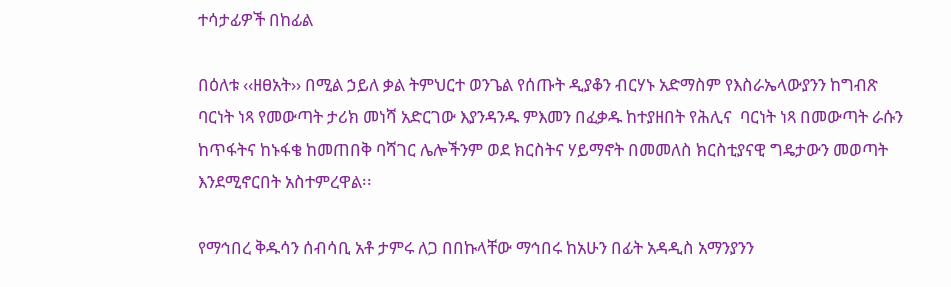ተሳታፊዎች በከፊል

በዕለቱ ‹‹ዘፀአት›› በሚል ኃይለ ቃል ትምህርተ ወንጌል የሰጡት ዲያቆን ብርሃኑ አድማስም የእስራኤላውያንን ከግብጽ ባርነት ነጻ የመውጣት ታሪክ መነሻ አድርገው እያንዳንዱ ምእመን በፈቃዱ ከተያዘበት የሕሊና  ባርነት ነጻ በመውጣት ራሱን ከጥፋትና ከኑፋቄ ከመጠበቅ ባሻገር ሌሎችንም ወደ ክርስትና ሃይማኖት በመመለስ ክርስቲያናዊ ግዴታውን መወጣት እንደሚኖርበት አስተምረዋል፡፡

የማኅበረ ቅዱሳን ሰብሳቢ አቶ ታምሩ ለጋ በበኩላቸው ማኅበሩ ከአሁን በፊት አዳዲስ አማንያንን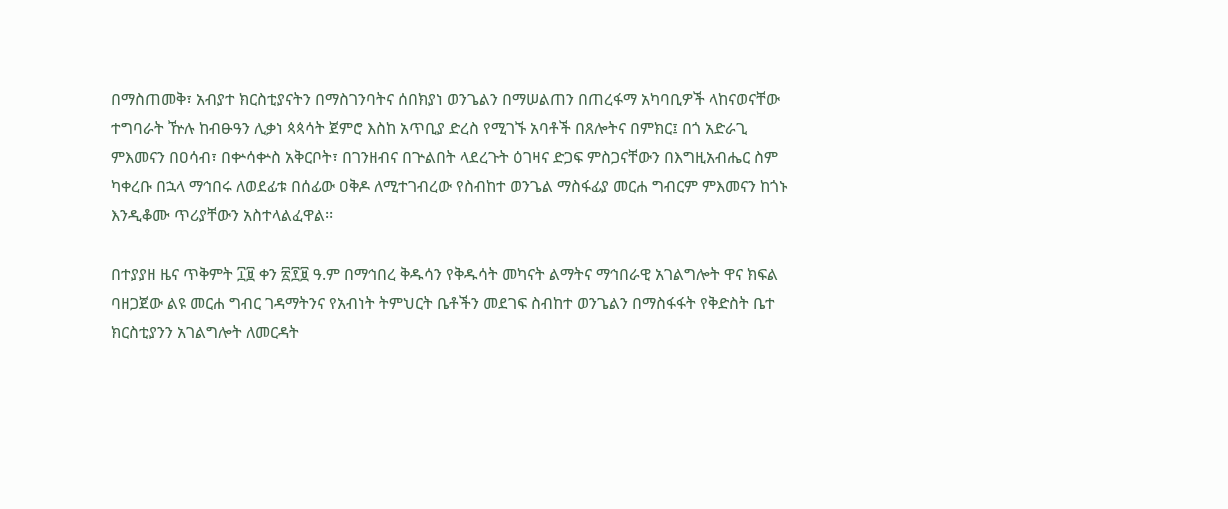በማስጠመቅ፣ አብያተ ክርስቲያናትን በማስገንባትና ሰበክያነ ወንጌልን በማሠልጠን በጠረፋማ አካባቢዎች ላከናወናቸው ተግባራት ዅሉ ከብፁዓን ሊቃነ ጳጳሳት ጀምሮ እስከ አጥቢያ ድረስ የሚገኙ አባቶች በጸሎትና በምክር፤ በጎ አድራጊ ምእመናን በዐሳብ፣ በቍሳቍስ አቅርቦት፣ በገንዘብና በጕልበት ላደረጉት ዕገዛና ድጋፍ ምስጋናቸውን በእግዚአብሔር ስም ካቀረቡ በኋላ ማኅበሩ ለወደፊቱ በሰፊው ዐቅዶ ለሚተገብረው የስብከተ ወንጌል ማስፋፊያ መርሐ ግብርም ምእመናን ከጎኑ እንዲቆሙ ጥሪያቸውን አስተላልፈዋል፡፡

በተያያዘ ዜና ጥቅምት ፲፱ ቀን ፳፻፱ ዓ.ም በማኅበረ ቅዱሳን የቅዱሳት መካናት ልማትና ማኅበራዊ አገልግሎት ዋና ክፍል ባዘጋጀው ልዩ መርሐ ግብር ገዳማትንና የአብነት ትምህርት ቤቶችን መደገፍ ስብከተ ወንጌልን በማስፋፋት የቅድስት ቤተ ክርስቲያንን አገልግሎት ለመርዳት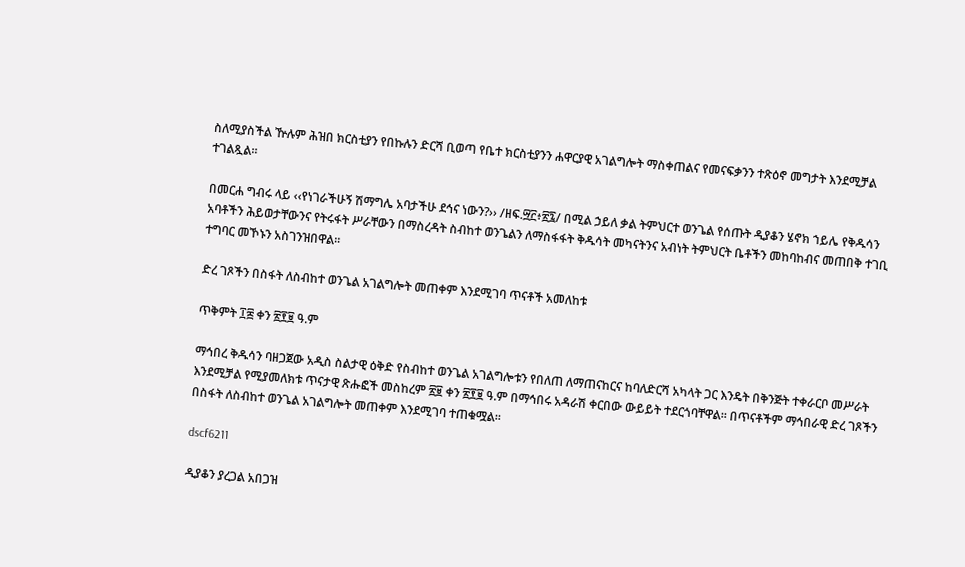ስለሚያስችል ዅሉም ሕዝበ ክርስቲያን የበኩሉን ድርሻ ቢወጣ የቤተ ክርስቲያንን ሐዋርያዊ አገልግሎት ማስቀጠልና የመናፍቃንን ተጽዕኖ መግታት እንደሚቻል ተገልጿል፡፡

በመርሐ ግብሩ ላይ ‹‹የነገራችሁኝ ሽማግሌ አባታችሁ ደኅና ነውን?›› /ዘፍ.፵፫፥፳፯/ በሚል ኃይለ ቃል ትምህርተ ወንጌል የሰጡት ዲያቆን ሄኖክ ኀይሌ የቅዱሳን አባቶችን ሕይወታቸውንና የትሩፋት ሥራቸውን በማስረዳት ስብከተ ወንጌልን ለማስፋፋት ቅዱሳት መካናትንና አብነት ትምህርት ቤቶችን መከባከብና መጠበቅ ተገቢ ተግባር መኾኑን አስገንዝበዋል፡፡

ድረ ገጾችን በስፋት ለስብከተ ወንጌል አገልግሎት መጠቀም እንደሚገባ ጥናቶች አመለከቱ

ጥቅምት ፲፰ ቀን ፳፻፱ ዓ.ም

ማኅበረ ቅዱሳን ባዘጋጀው አዲስ ስልታዊ ዕቅድ የስብከተ ወንጌል አገልግሎቱን የበለጠ ለማጠናከርና ከባለድርሻ አካላት ጋር እንዴት በቅንጅት ተቀራርቦ መሥራት እንደሚቻል የሚያመለክቱ ጥናታዊ ጽሑፎች መስከረም ፳፱ ቀን ፳፻፱ ዓ.ም በማኅበሩ አዳራሽ ቀርበው ውይይት ተደርጎባቸዋል፡፡ በጥናቶችም ማኅበራዊ ድረ ገጾችን በስፋት ለስብከተ ወንጌል አገልግሎት መጠቀም እንደሚገባ ተጠቁሟል፡፡

dscf6211

ዲያቆን ያረጋል አበጋዝ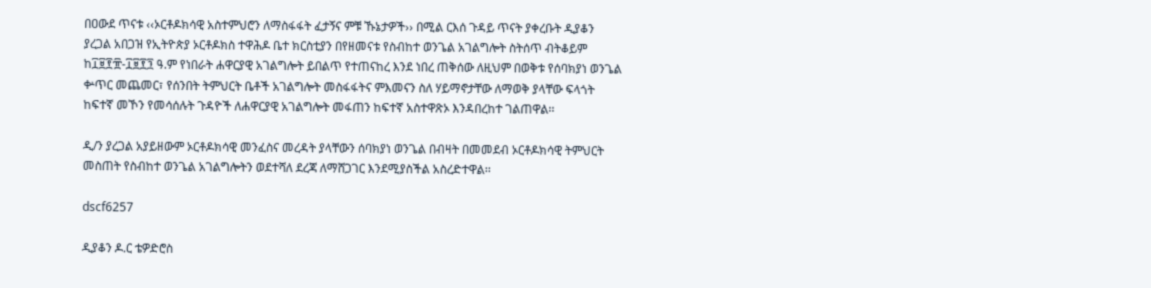በዐውደ ጥናቱ ‹‹ኦርቶዶክሳዊ አስተምህሮን ለማስፋፋት ፈታኝና ምቹ ኹኔታዎች›› በሚል ርእሰ ጉዳይ ጥናት ያቀረቡት ዲያቆን ያረጋል አበጋዝ የኢትዮጵያ ኦርቶዶክስ ተዋሕዶ ቤተ ክርስቲያን በየዘመናቱ የስብከተ ወንጌል አገልግሎት ስትሰጥ ብትቆይም ከ፲፱፻፹-፲፱፻፺ ዓ.ም የነበራት ሐዋርያዊ አገልግሎት ይበልጥ የተጠናከረ እንደ ነበረ ጠቅሰው ለዚህም በወቅቱ የሰባክያነ ወንጌል ቍጥር መጨመር፣ የሰንበት ትምህርት ቤቶች አገልግሎት መስፋፋትና ምእመናን ስለ ሃይማኖታቸው ለማወቅ ያላቸው ፍላጎት ከፍተኛ መኾን የመሳሰሉት ጉዳዮች ለሐዋርያዊ አገልግሎት መፋጠን ከፍተኛ አስተዋጽኦ እንዳበረከተ ገልጠዋል፡፡

ዲ/ን ያረጋል አያይዘውም ኦርቶዶክሳዊ መንፈስና መረዳት ያላቸውን ሰባክያነ ወንጌል በብዛት በመመደብ ኦርቶዶክሳዊ ትምህርት መስጠት የስብከተ ወንጌል አገልግሎትን ወደተሻለ ደረጃ ለማሸጋገር እንደሚያስችል አስረድተዋል፡፡

dscf6257

ዲያቆን ዶ.ር ቴዎድሮስ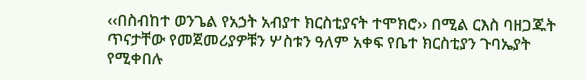‹‹በስብከተ ወንጌል የአኃት አብያተ ክርስቲያናት ተሞክሮ›› በሚል ርእስ ባዘጋጁት ጥናታቸው የመጀመሪያዎቹን ሦስቱን ዓለም አቀፍ የቤተ ክርስቲያን ጉባኤያት የሚቀበሉ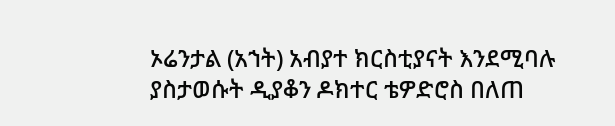ኦሬንታል (አኀት) አብያተ ክርስቲያናት እንደሚባሉ ያስታወሱት ዲያቆን ዶክተር ቴዎድሮስ በለጠ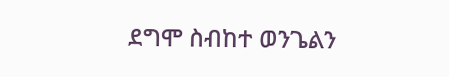ደግሞ ስብከተ ወንጌልን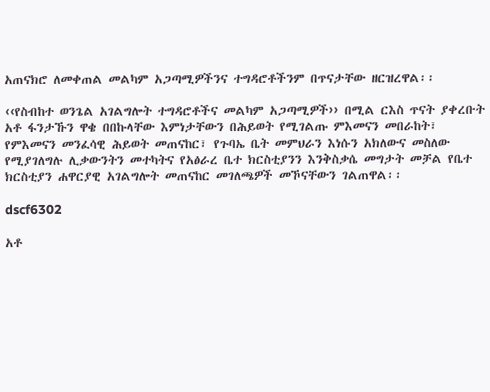አጠናክሮ ለመቀጠል መልካም አጋጣሚዎችንና ተግዳሮቶችንም በጥናታቸው ዘርዝረዋል፡፡

‹‹የስብከተ ወንጌል አገልግሎት ተግዳሮቶችና መልካም አጋጣሚዎች›› በሚል ርእስ ጥናት ያቀረቡት አቶ ፋንታኹን ዋቄ በበኩላቸው እምነታቸውን በሕይወት የሚገልጡ ምእመናን መበራከት፣ የምእመናን መንፈሳዊ ሕይወት መጠናከር፣ የጉባኤ ቤት መምህራን እነሱን አክለውና መስለው የሚያገለግሉ ሊቃውንትን መተካትና የአፅራረ ቤተ ክርስቲያንን እንቅስቃሴ መግታት መቻል የቤተ ክርስቲያን ሐዋርያዊ አገልግሎት መጠናከር መገለጫዎች መኾናቸውን ገልጠዋል፡፡

dscf6302

አቶ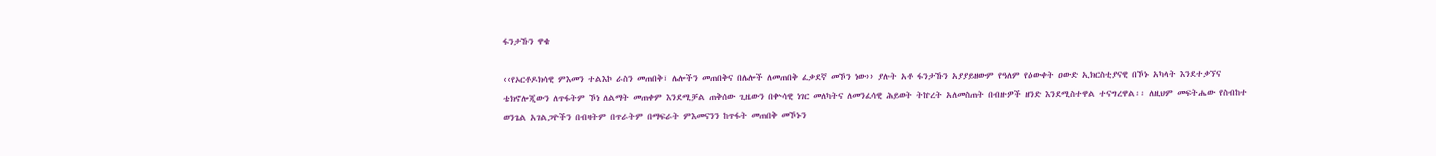ፋንታኹን ዋቄ

‹‹የኦርቶዶክሳዊ ምእመን ተልእኮ ራስን መጠበቅ፣ ሌሎችን መጠበቅና በሌሎች ለመጠበቅ ፈቃደኛ መኾን ነው›› ያሉት አቶ ፋንታኹን አያያይዘውም የዓለም የዕውቀት ዐውድ ኢክርስቲያናዊ በኾኑ አካላት እንደተቃኘና ቴክኖሎጂውን ለጥፋትም ኾነ ለልማት መጠቀም እንደሚቻል ጠቅሰው ጊዜውን በቍሳዊ ነገር መለካትና ለመንፈሳዊ ሕይወት ትኵረት አለመስጠት በብዙዎች ዘንድ እንደሚስተዋል ተናግረዋል፡፡ ለዚህም መፍትሔው የስብከተ ወንጌል አገልጋዮችን በብዛትም በጥራትም በማፍራት ምእመናንን ከጥፋት መጠበቅ መኾኑን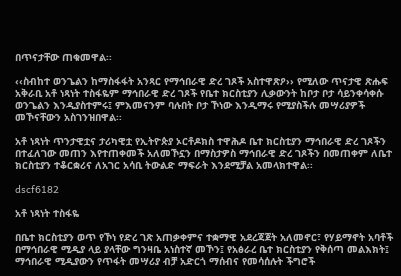በጥናታቸው ጠቁመዋል፡፡

‹‹ስብከተ ወንጌልን ከማስፋፋት አንጻር የማኅበራዊ ድረ ገጾች አስተዋጽዖ›› የሚለው ጥናታዊ ጽሑፍ አቅራቢ አቶ ነጻነት ተስፋዬም ማኅበራዊ ድረ ገጾች የቤተ ክርስቲያን ሊቃውንት ከቦታ ቦታ ሳይንቀሳቀሱ ወንጌልን እንዲያስተምሩ፤ ምእመናንም ባሉበት ቦታ ኾነው እንዲማሩ የሚያስችሉ መሣሪያዎች መኾናቸውን አስገንዝበዋል፡፡

አቶ ነጻነት ጥንታዊቷና ታሪካዊቷ የኢትዮጵያ ኦርቶዶክስ ተዋሕዶ ቤተ ክርስቲያን ማኅበራዊ ድረ ገጾችን በተፈለገው መጠን እየተጠቀመች አለመኾኗን በማስታዎስ ማኅበራዊ ድረ ገጾችን በመጠቀም ለቤተ ክርስቲያን ተቆርቋሪና ለአገር አሳቢ ትውልድ ማፍራት እንደሚቻል አመላክተዋል፡፡

dscf6182

አቶ ነጻነት ተስፋዬ

በቤተ ክርስቲያን ወጥ የኾነ የድረ ገጽ አጠቃቀምና ተቋማዊ አደረጃጀት አለመኖር፣ የሃይማኖት አባቶች በማኅበራዊ ሚዲያ ላይ ያላቸው ግንዛቤ አነስተኛ መኾን፤ የአፅራረ ቤተ ክርስቲያን የቅሰጣ መልእክት፤ ማኅበራዊ ሚዲያውን የጥፋት መሣሪያ ብቻ አድርጎ ማሰብና የመሳሰሉት ችግሮች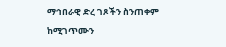ማኅበራዊ ድረ ገጾችን ስንጠቀም ከሚገጥሙን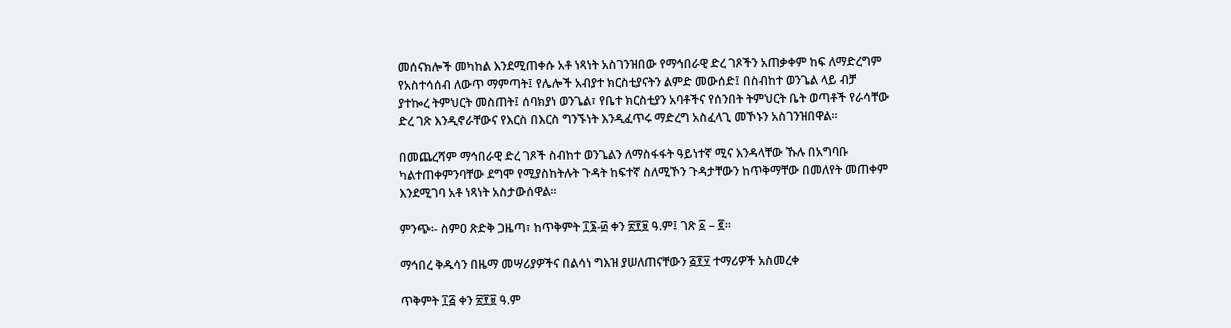መሰናክሎች መካከል እንደሚጠቀሱ አቶ ነጻነት አስገንዝበው የማኅበራዊ ድረ ገጾችን አጠቃቀም ከፍ ለማድረግም የአስተሳሰብ ለውጥ ማምጣት፤ የሌሎች አብያተ ክርስቲያናትን ልምድ መውሰድ፤ በስብከተ ወንጌል ላይ ብቻ ያተኰረ ትምህርት መስጠት፤ ሰባክያነ ወንጌል፣ የቤተ ክርስቲያን አባቶችና የሰንበት ትምህርት ቤት ወጣቶች የራሳቸው ድረ ገጽ እንዲኖራቸውና የእርስ በእርስ ግንኙነት እንዲፈጥሩ ማድረግ አስፈላጊ መኾኑን አስገንዝበዋል፡፡

በመጨረሻም ማኅበራዊ ድረ ገጾች ስብከተ ወንጌልን ለማስፋፋት ዓይነተኛ ሚና እንዳላቸው ኹሉ በአግባቡ ካልተጠቀምንባቸው ደግሞ የሚያስከትሉት ጉዳት ከፍተኛ ስለሚኾን ጉዳታቸውን ከጥቅማቸው በመለየት መጠቀም እንደሚገባ አቶ ነጻነት አስታውሰዋል፡፡

ምንጭ፡- ስምዐ ጽድቅ ጋዜጣ፣ ከጥቅምት ፲፮-፴ ቀን ፳፻፱ ዓ.ም፤ ገጽ ፩ – ፪፡፡

ማኅበረ ቅዱሳን በዜማ መሣሪያዎችና በልሳነ ግእዝ ያሠለጠናቸውን ፭፻፶ ተማሪዎች አስመረቀ

ጥቅምት ፲፭ ቀን ፳፻፱ ዓ.ም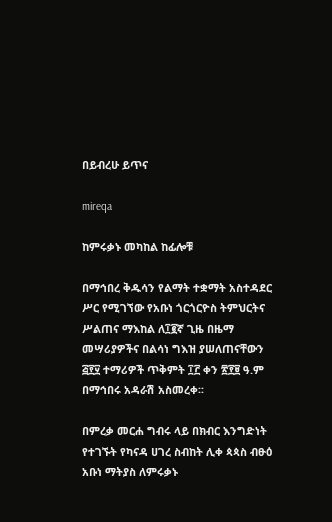በይብረሁ ይጥና

mireqa

ከምሩቃኑ መካከል ከፊሎቹ

በማኅበረ ቅዱሳን የልማት ተቋማት አስተዳደር ሥር የሚገኘው የአቡነ ጎርጎርዮስ ትምህርትና ሥልጠና ማእከል ለ፲፪ኛ ጊዜ በዜማ መሣሪያዎችና በልሳነ ግእዝ ያሠለጠናቸውን ፭፻፶ ተማሪዎች ጥቅምት ፲፫ ቀን ፳፻፱ ዓ.ም በማኅበሩ አዳራሽ አስመረቀ፡፡

በምረቃ መርሐ ግብሩ ላይ በክብር እንግድነት የተገኙት የካናዳ ሀገረ ስብከት ሊቀ ጳጳስ ብፁዕ አቡነ ማትያስ ለምሩቃኑ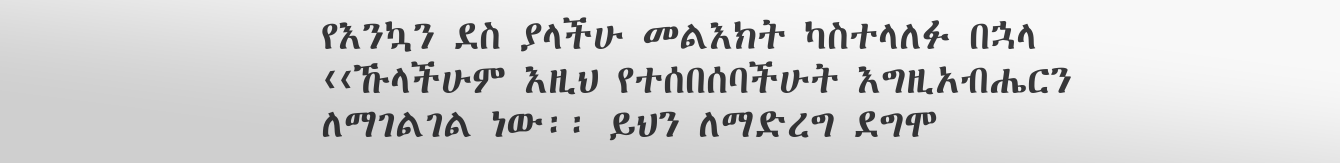የእንኳን ደስ ያላችሁ መልእክት ካስተላለፉ በኋላ ‹‹ኹላችሁም እዚህ የተሰበሰባችሁት እግዚአብሔርን ለማገልገል ነው፡፡ ይህን ለማድረግ ደግሞ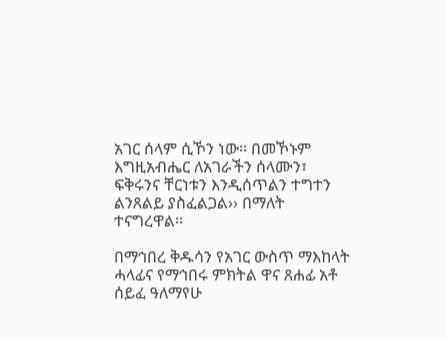አገር ሰላም ሲኾን ነው፡፡ በመኾኑም እግዚአብሔር ለአገራችን ሰላሙን፣ ፍቅሩንና ቸርነቱን እንዲሰጥልን ተግተን ልንጸልይ ያስፈልጋል›› በማለት ተናግረዋል፡፡

በማኅበረ ቅዱሳን የአገር ውስጥ ማእከላት ሓላፊና የማኅበሩ ምክትል ዋና ጸሐፊ አቶ ሰይፈ ዓለማየሁ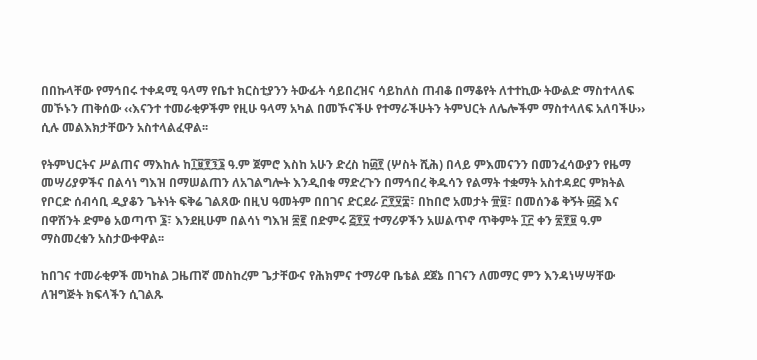በበኩላቸው የማኅበሩ ተቀዳሚ ዓላማ የቤተ ክርስቲያንን ትውፊት ሳይበረዝና ሳይከለስ ጠብቆ በማቆየት ለተተኪው ትውልድ ማስተላለፍ መኾኑን ጠቅሰው ‹‹እናንተ ተመራቂዎችም የዚሁ ዓላማ አካል በመኾናችሁ የተማራችሁትን ትምህርት ለሌሎችም ማስተላለፍ አለባችሁ›› ሲሉ መልእክታቸውን አስተላልፈዋል፡፡

የትምህርትና ሥልጠና ማእከሉ ከ፲፱፻፺፮ ዓ.ም ጀምሮ እስከ አሁን ድረስ ከ፴፻ (ሦስት ሺሕ) በላይ ምእመናንን በመንፈሳውያን የዜማ መሣሪያዎችና በልሳነ ግእዝ በማሠልጠን ለአገልግሎት እንዲበቁ ማድረጉን በማኅበረ ቅዱሳን የልማት ተቋማት አስተዳደር ምክትል የቦርድ ሰብሳቢ ዲያቆን ጌትነት ፍቅሬ ገልጸው በዚህ ዓመትም በበገና ድርደራ ፫፻፶፰፣ በከበሮ አመታት ፹፱፣ በመሰንቆ ቅኝት ፴፭ እና በዋሽንት ድምፅ አወጣጥ ፮፣ እንደዚሁም በልሳነ ግእዝ ፷፪ በድምሩ ፭፻፶ ተማሪዎችን አሠልጥኖ ጥቅምት ፲፫ ቀን ፳፻፱ ዓ.ም ማስመረቁን አስታውቀዋል፡፡

ከበገና ተመራቂዎች መካከል ጋዜጠኛ መስከረም ጌታቸውና የሕክምና ተማሪዋ ቤቴል ደጀኔ በገናን ለመማር ምን እንዳነሣሣቸው ለዝግጅት ክፍላችን ሲገልጹ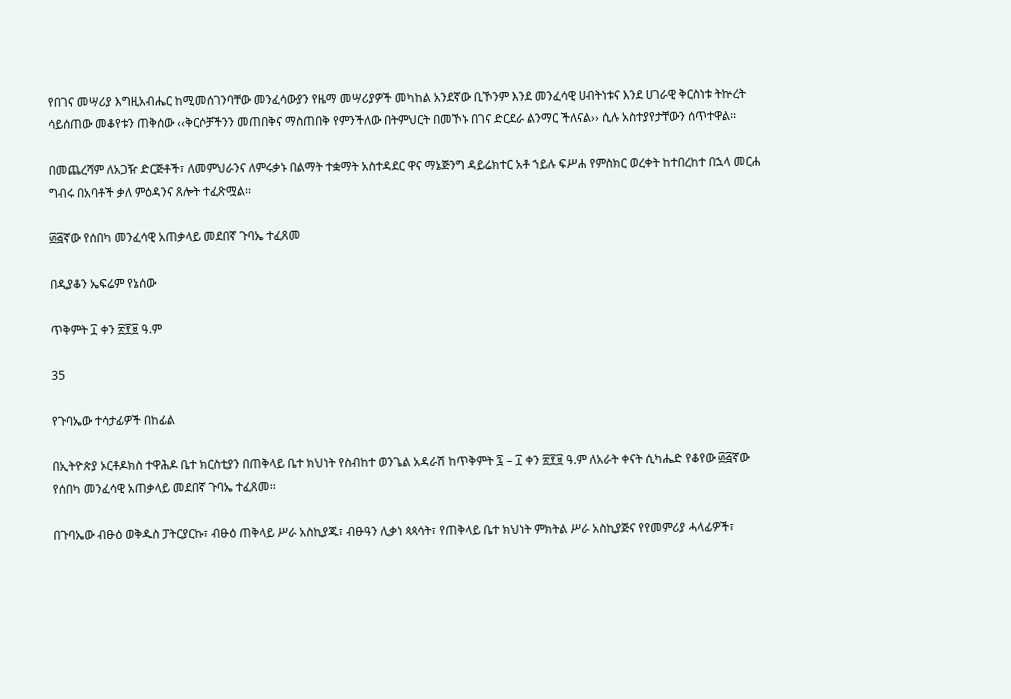የበገና መሣሪያ እግዚአብሔር ከሚመሰገንባቸው መንፈሳውያን የዜማ መሣሪያዎች መካከል አንደኛው ቢኾንም እንደ መንፈሳዊ ሀብትነቱና እንደ ሀገራዊ ቅርስነቱ ትኵረት ሳይሰጠው መቆየቱን ጠቅሰው ‹‹ቅርሶቻችንን መጠበቅና ማስጠበቅ የምንችለው በትምህርት በመኾኑ በገና ድርደራ ልንማር ችለናል›› ሲሉ አስተያየታቸውን ሰጥተዋል፡፡

በመጨረሻም ለአጋዥ ድርጅቶች፣ ለመምህራንና ለምሩቃኑ በልማት ተቋማት አስተዳደር ዋና ማኔጅንግ ዳይሬክተር አቶ ኀይሉ ፍሥሐ የምስክር ወረቀት ከተበረከተ በኋላ መርሐ ግብሩ በአባቶች ቃለ ምዕዳንና ጸሎት ተፈጽሟል፡፡

፴፭ኛው የሰበካ መንፈሳዊ አጠቃላይ መደበኛ ጉባኤ ተፈጸመ

በዲያቆን ኤፍሬም የኔሰው

ጥቅምት ፲ ቀን ፳፻፱ ዓ.ም

35

የጉባኤው ተሳታፊዎች በከፊል

በኢትዮጵያ ኦርቶዶክስ ተዋሕዶ ቤተ ክርስቲያን በጠቅላይ ቤተ ክህነት የስብከተ ወንጌል አዳራሽ ከጥቅምት ፯ – ፲ ቀን ፳፻፱ ዓ.ም ለአራት ቀናት ሲካሔድ የቆየው ፴፭ኛው የሰበካ መንፈሳዊ አጠቃላይ መደበኛ ጉባኤ ተፈጸመ፡፡

በጉባኤው ብፁዕ ወቅዱስ ፓትርያርኩ፣ ብፁዕ ጠቅላይ ሥራ አስኪያጁ፣ ብፁዓን ሊቃነ ጳጳሳት፣ የጠቅላይ ቤተ ክህነት ምክትል ሥራ አስኪያጅና የየመምሪያ ሓላፊዎች፣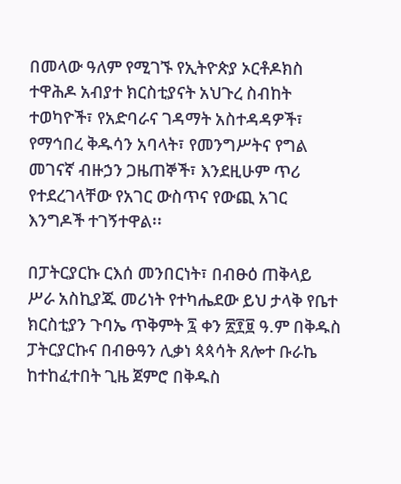በመላው ዓለም የሚገኙ የኢትዮጵያ ኦርቶዶክስ ተዋሕዶ አብያተ ክርስቲያናት አህጉረ ስብከት ተወካዮች፣ የአድባራና ገዳማት አስተዳዳዎች፣ የማኅበረ ቅዱሳን አባላት፣ የመንግሥትና የግል መገናኛ ብዙኃን ጋዜጠኞች፣ እንደዚሁም ጥሪ የተደረገላቸው የአገር ውስጥና የውጪ አገር እንግዶች ተገኝተዋል፡፡

በፓትርያርኩ ርእሰ መንበርነት፣ በብፁዕ ጠቅላይ ሥራ አስኪያጁ መሪነት የተካሔደው ይህ ታላቅ የቤተ ክርስቲያን ጉባኤ ጥቅምት ፯ ቀን ፳፻፱ ዓ.ም በቅዱስ ፓትርያርኩና በብፁዓን ሊቃነ ጳጳሳት ጸሎተ ቡራኬ ከተከፈተበት ጊዜ ጀምሮ በቅዱስ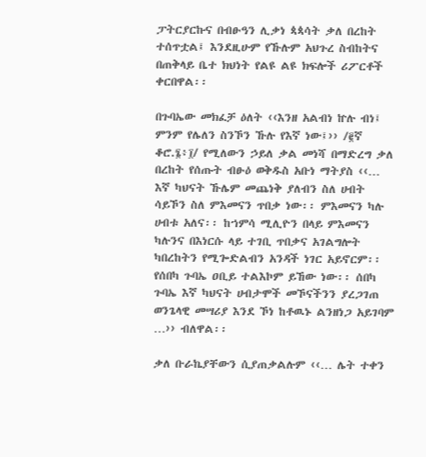ፓትርያርኩና በብፁዓን ሊቃነ ጳጳሳት ቃለ በረከት ተሰጥቷል፤ እንደዚሁም የኹሉም አህጉረ ስብከትና በጠቅላይ ቤተ ክህነት የልዩ ልዩ ክፍሎች ሪፖርቶች ቀርበዋል፡፡

በጉባኤው መክፈቻ ዕለት ‹‹እንዘ አልብነ ኵሉ ብነ፤ ምንም የሌለን ስንኾን ኹሉ የእኛ ነው፤›› /፪ኛ ቆሮ.፮፥፲/ የሚለውን ኃይለ ቃል መነሻ በማድረግ ቃለ በረከት የሰጡት ብፁዕ ወቅዱስ አቡነ ማትያስ ‹‹… እኛ ካህናት ኹሌም መጨነቅ ያለብን ስለ ሀብት ሳይኾን ስለ ምእመናን ጥበቃ ነው፡፡ ምእመናን ካሉ ሀብቱ አለና፡፡ ከኀምሳ ሚሊዮን በላይ ምእመናን ካሉንና በእነርሱ ላይ ተገቢ ጥበቃና አገልግሎት ካበረከትን የሚጐድልብን አንዳች ነገር አይኖርም፡፡ የሰበካ ጉባኤ ዐቢይ ተልእኮም ይኸው ነው፡፡ ሰበካ ጉባኤ እኛ ካህናት ሀብታሞች መኾናችንን ያረጋገጠ ወንጌላዊ መሣሪያ እንደ ኾነ ከቶዉኑ ልንዘነጋ አይገባም …›› ብለዋል፡፡

ቃለ ቡራኬያቸውን ሲያጠቃልሉም ‹‹… ሌት ተቀን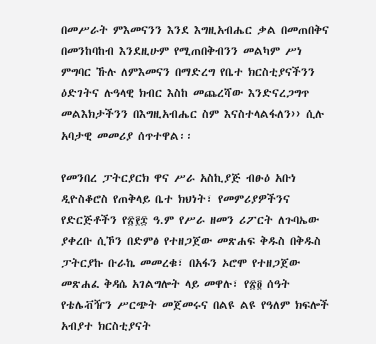በመሥራት ምእመናንን እንደ እግዚአብሔር ቃል በመጠበቅና በመንከባከብ እንደዚሁም የሚጠበቅብንን መልካም ሥነ ምግባር ኹሉ ለምእመናን በማድረግ የቤተ ክርስቲያናችንን ዕድገትና ሉዓላዊ ክብር እስከ መጨረሻው እንድናረጋግጥ መልእክታችንን በእግዚአብሔር ስም እናስተላልፋለን›› ሲሉ አባታዊ መመሪያ ሰጥተዋል፡፡

የመንበረ ፓትርያርክ ዋና ሥራ አስኪያጅ ብፁዕ አቡነ ዲዮስቆሮስ የጠቅላይ ቤተ ክህነት፣ የመምሪያዎችንና የድርጅቶችን የ፳፻፰ ዓ.ም የሥራ ዘመን ሪፖርት ለጉባኤው ያቀረቡ ሲኾን በድምፅ የተዘጋጀው መጽሐፍ ቅዱስ በቅዱስ ፓትርያኩ ቡራኬ መመረቁ፣ በአፋን ኦሮሞ የተዘጋጀው መጽሐፈ ቅዳሴ አገልግሎት ላይ መዋሉ፣ የ፳፬ ሰዓት የቴሌቭዥን ሥርጭት መጀመሩና በልዩ ልዩ የዓለም ክፍሎች አብያተ ክርስቲያናት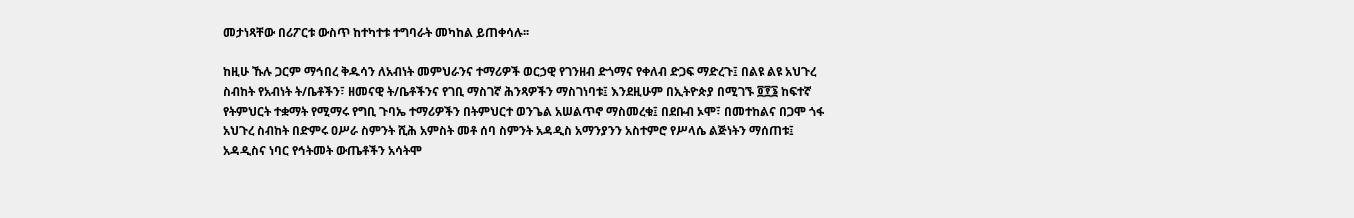መታነጻቸው በሪፖርቱ ውስጥ ከተካተቱ ተግባራት መካከል ይጠቀሳሉ፡፡

ከዚሁ ኹሉ ጋርም ማኅበረ ቅዱሳን ለአብነት መምህራንና ተማሪዎች ወርኃዊ የገንዘብ ድጎማና የቀለብ ድጋፍ ማድረጉ፤ በልዩ ልዩ አህጉረ ስብከት የአብነት ት/ቤቶችን፣ ዘመናዊ ት/ቤቶችንና የገቢ ማስገኛ ሕንጻዎችን ማስገነባቱ፤ እንደዚሁም በኢትዮጵያ በሚገኙ ፬፻፮ ከፍተኛ የትምህርት ተቋማት የሚማሩ የግቢ ጉባኤ ተማሪዎችን በትምህርተ ወንጌል አሠልጥኖ ማስመረቁ፤ በደቡብ ኦሞ፣ በመተከልና በጋሞ ጎፋ አህጉረ ስብከት በድምሩ ዐሥራ ስምንት ሺሕ አምስት መቶ ሰባ ስምንት አዳዲስ አማንያንን አስተምሮ የሥላሴ ልጅነትን ማሰጠቱ፤ አዳዲስና ነባር የኅትመት ውጤቶችን አሳትሞ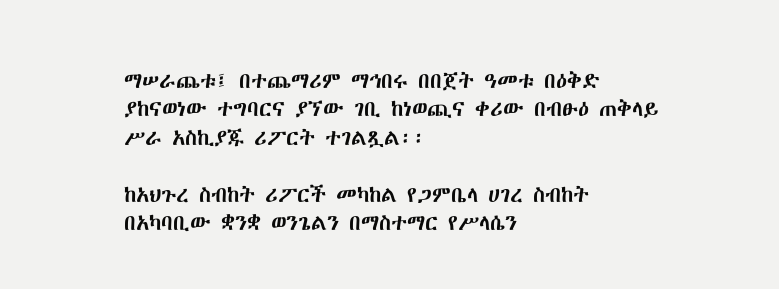ማሠራጨቱ፤ በተጨማሪም ማኅበሩ በበጀት ዓመቱ በዕቅድ ያከናወነው ተግባርና ያኘው ገቢ ከነወጪና ቀሪው በብፁዕ ጠቅላይ ሥራ አስኪያጁ ሪፖርት ተገልጿል፡፡

ከአህጉረ ስብከት ሪፖርች መካከል የጋምቤላ ሀገረ ስብከት በአካባቢው ቋንቋ ወንጌልን በማስተማር የሥላሴን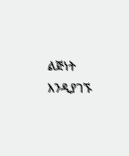ልጅነት እንዲያገኙ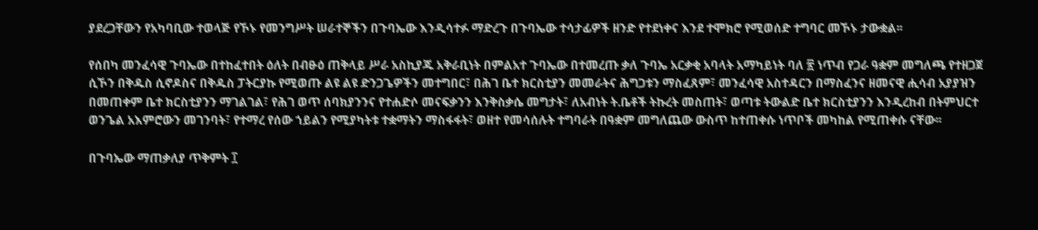ያደረጋቸውን የአካባቢው ተወላጅ የኾኑ የመንግሥት ሠራተኞችን በጉባኤው እንዲሳተፉ ማድረጉ በጉባኤው ተሳታፊዎች ዘንድ የተደነቀና እንደ ተሞክሮ የሚወሰድ ተግባር መኾኑ ታውቋል፡፡

የሰበካ መንፈሳዊ ጉባኤው በተከፈተበት ዕለት በብፁዕ ጠቅላይ ሥራ አስኪያጁ አቅራቢነት በምልአተ ጉባኤው በተመረጡ ቃለ ጉባኤ አርቃቂ አባላት አማካይነት ባለ ፳ ነጥብ የጋራ ዓቋም መግለጫ የተዘጋጀ ሲኾን በቅዱስ ሲኖዶስና በቅዱስ ፓትርያኩ የሚወጡ ልዩ ልዩ ድንጋጌዎችን መተግበር፣ በሕገ ቤተ ክርስቲያን መመራትና ሕግጋቱን ማስፈጸም፣ መንፈሳዊ አስተዳርን በማስፈንና ዘመናዊ ሒሳብ አያያዝን በመጠቀም ቤተ ክርስቲያንን ማገልገል፣ የሕገ ወጥ ሰባክያንንና የተሐድሶ መናፍቃንን እንቅስቃሴ መግታት፣ ለአብነት ት.ቤቶች ትኩረት መስጠት፣ ወጣቱ ትውልድ ቤተ ክርስቲያንን እንዲረከብ በትምህርተ ወንጌል አእምሮውን መገንባት፣ የተማረ የሰው ኀይልን የሚያካትቱ ተቋማትን ማስፋፋት፣ ወዘተ የመሳሰሉት ተግባራት በዓቋም መግለጨው ውስጥ ከተጠቀሱ ነጥቦች መካከል የሚጠቀሱ ናቸው፡፡

በጉባኤው ማጠቃለያ ጥቅምት ፲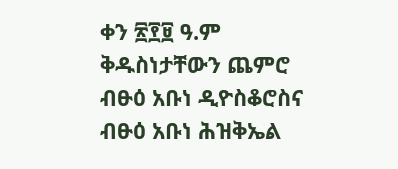ቀን ፳፻፱ ዓ.ም ቅዱስነታቸውን ጨምሮ ብፁዕ አቡነ ዲዮስቆሮስና ብፁዕ አቡነ ሕዝቅኤል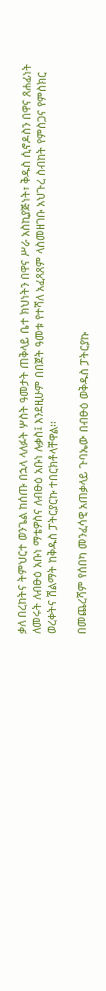ቃለ በረከትና ትምህርተ ወንጌል ከሰጡ በኋላ ላለፉት ሦስት ዓመታት ጠቅላይ ቤተ ክህነትን በዋና ሥራ አስኪያጅነት፣ ቅዱስ ሲኖዶስን በዋና ጸሐፊነት ለመሩት ለብፁዕ አቡነ ማቴዎስና ለብፁዕ አቡነ ሉቃስ፤ እንደዚሁም በበጀት ዓመቱ የተሻለ አፈጻጸም ላስመዘገቡ አህጉረ ስብከት የምስጋና የምስክር ወረቀትና ሽልማት ከቅዱስ ፓትርያርኩ ተበርክቶላቸዋል፡፡

በመጨረሻም የሰበካ መንፈሳዊ አጠቃላይ ጉባኤው በብፁዕ ወቅዱስ ፓትርያኩ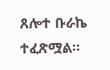ጸሎተ ቡራኬ ተፈጽሟል፡፡